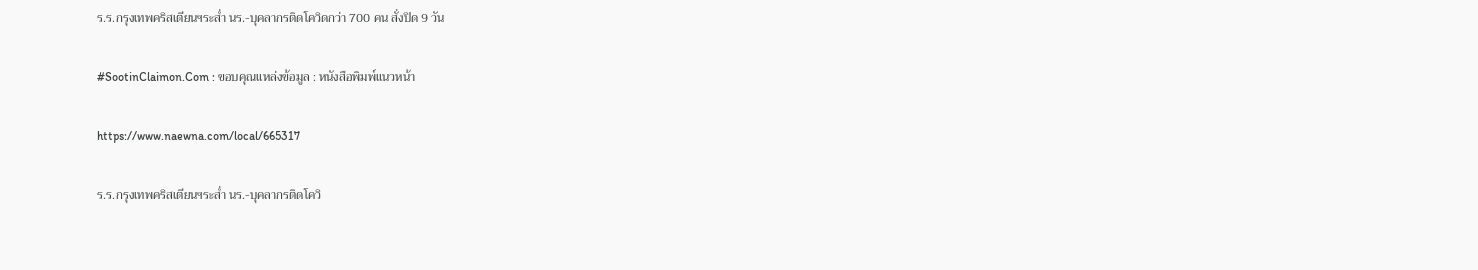ร.ร.กรุงเทพคริสเตียนฯระส่ำ นร.-บุคลากรติดโควิดกว่า 700 คน สั่งปิด 9 วัน

#SootinClaimon.Com : ขอบคุณแหล่งข้อมูล : หนังสือพิมพ์แนวหน้า

https://www.naewna.com/local/665317

ร.ร.กรุงเทพคริสเตียนฯระส่ำ นร.-บุคลากรติดโควิ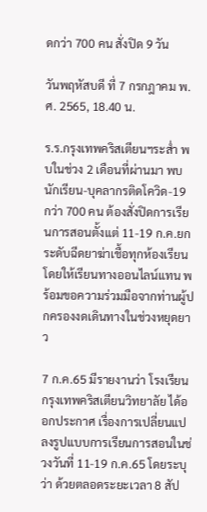ดกว่า 700 คน สั่งปิด 9 วัน

วันพฤหัสบดี ที่ 7 กรกฎาคม พ.ศ. 2565, 18.40 น.

ร.ร.กรุงเทพคริสเตียนฯระส่ำ พบในช่วง 2 เดือนที่ผ่านมา พบนักเรียน-บุคลากรติดโควิด-19 กว่า 700 คน ต้องสั่งปิดการเรียนการสอนตั้งแต่ 11-19 ก.ค.ยกระดับฉีดยาฆ่าเชื้อทุกห้องเรียน  โดยให้เรียนทางออนไลน์แทน พร้อมขอความร่วมมือจากท่านผู้ปกครองงดเดินทางในช่วงหยุดยาว

7 ก.ค.65 มีรายงานว่า โรงเรียนกรุงเทพคริสเตียนวิทยาลัย ได้ออกประกาศ เรื่องการเปลี่ยนแปลงรูปแบบการเรียนการสอนในช่วงวันที่ 11-19 ก.ค.65 โดยระบุว่า ด้วยตลอดระยะเวลา 8 สัป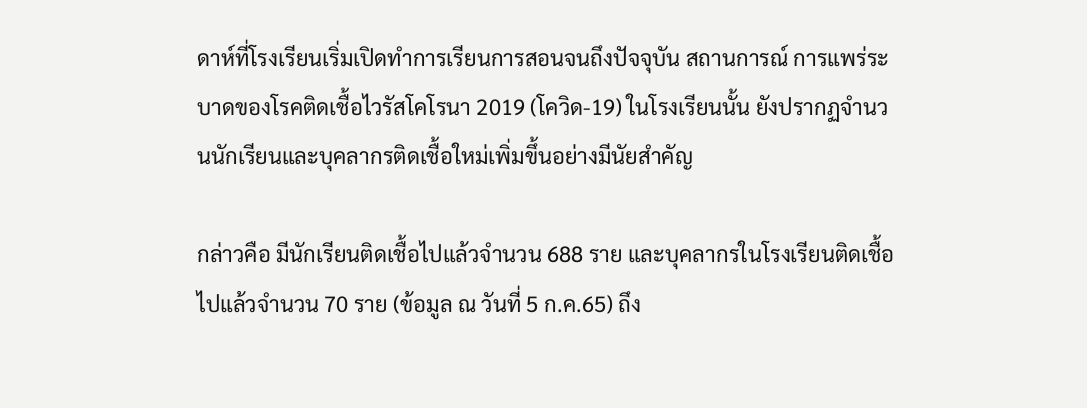ดาห์ที่โรงเรียนเริ่มเปิดทำการเรียนการสอนจนถึงปัจจุบัน สถานการณ์ การแพร่ระบาดของโรคติดเชื้อไวรัสโคโรนา 2019 (โควิด-19) ในโรงเรียนนั้น ยังปรากฏจำนวนนักเรียนและบุคลากรติดเชื้อใหม่เพิ่มขึ้นอย่างมีนัยสำคัญ

กล่าวคือ มีนักเรียนติดเชื้อไปแล้วจำนวน 688 ราย และบุคลากรในโรงเรียนติดเชื้อไปแล้วจำนวน 70 ราย (ข้อมูล ณ วันที่ 5 ก.ค.65) ถึง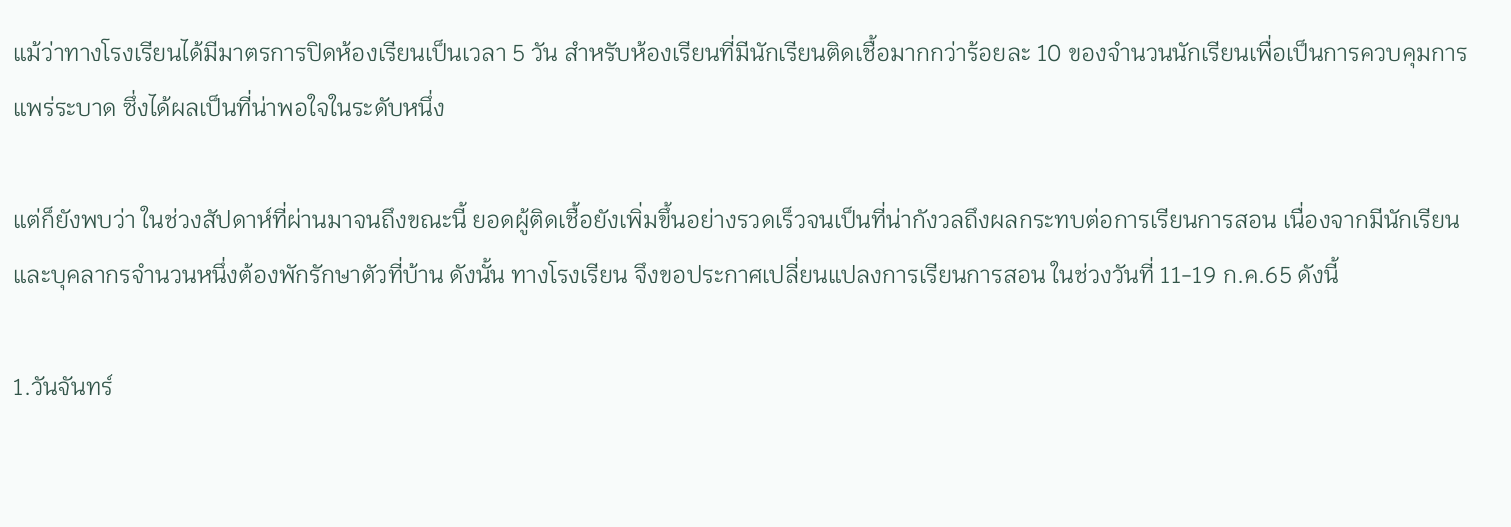แม้ว่าทางโรงเรียนได้มีมาตรการปิดห้องเรียนเป็นเวลา 5 วัน สำหรับห้องเรียนที่มีนักเรียนติดเชื้อมากกว่าร้อยละ 10 ของจำนวนนักเรียนเพื่อเป็นการควบคุมการแพร่ระบาด ซึ่งได้ผลเป็นที่น่าพอใจในระดับหนึ่ง

แต่ก็ยังพบว่า ในช่วงสัปดาห์ที่ผ่านมาจนถึงขณะนี้ ยอดผู้ติดเชื้อยังเพิ่มขึ้นอย่างรวดเร็วจนเป็นที่น่ากังวลถึงผลกระทบต่อการเรียนการสอน เนื่องจากมีนักเรียนและบุคลากรจำนวนหนึ่งต้องพักรักษาตัวที่บ้าน ดังนั้น ทางโรงเรียน จึงขอประกาศเปลี่ยนแปลงการเรียนการสอน ในช่วงวันที่ 11-19 ก.ค.65 ดังนี้

1.วันจันทร์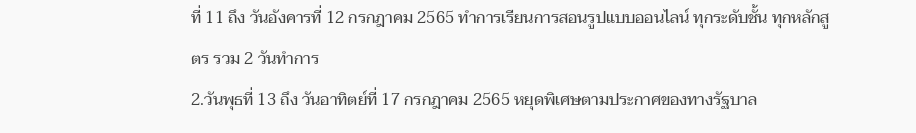ที่ 11 ถึง วันอังคารที่ 12 กรกฎาคม 2565 ทำการเรียนการสอนรูปแบบออนไลน์ ทุกระดับชั้น ทุกหลักสูตร รวม 2 วันทำการ
2.วันพุธที่ 13 ถึง วันอาทิตย์ที่ 17 กรกฎาคม 2565 หยุดพิเศษตามประกาศของทางรัฐบาล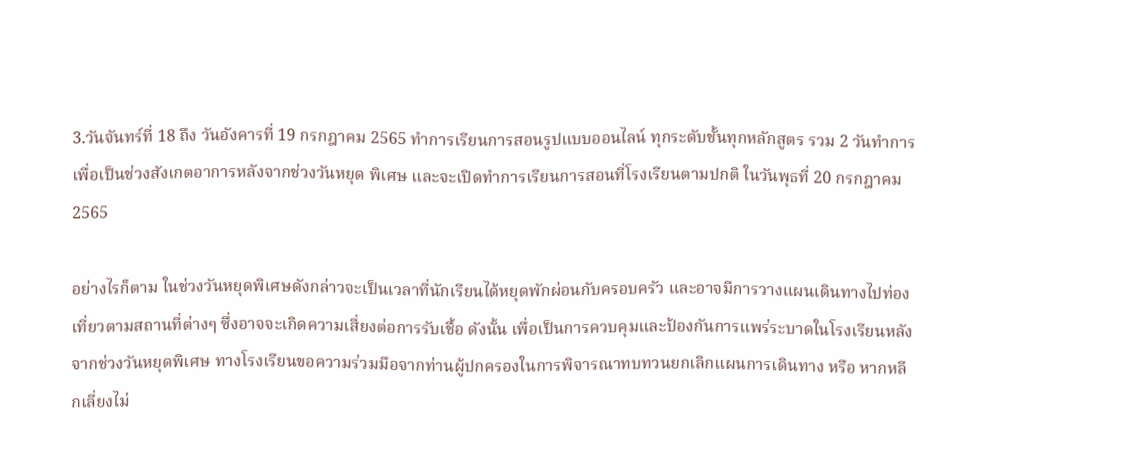3.วันจันทร์ที่ 18 ถึง วันอังคารที่ 19 กรกฎาคม 2565 ทำการเรียนการสอนรูปแบบออนไลน์ ทุกระดับชั้นทุกหลักสูตร รวม 2 วันทำการ เพื่อเป็นช่วงสังเกตอาการหลังจากช่วงวันหยุด พิเศษ และจะเปิดทำการเรียนการสอนที่โรงเรียนตามปกติ ในวันพุธที่ 20 กรกฎาคม 2565

อย่างไรก็ตาม ในช่วงวันหยุดพิเศษดังกล่าวจะเป็นเวลาที่นักเรียนได้หยุดพักผ่อนกับครอบครัว และอาจมีการวางแผนเดินทางไปท่องเที่ยวตามสถานที่ต่างๆ ซึ่งอาจจะเกิดความเสี่ยงต่อการรับเชื้อ ดังนั้น เพื่อเป็นการควบคุมและป้องกันการแพร่ระบาดในโรงเรียนหลังจากช่วงวันหยุดพิเศษ ทางโรงเรียนขอความร่วมมือจากท่านผู้ปกครองในการพิจารณาทบทวนยกเลิกแผนการเดินทาง หรือ หากหลีกเลี่ยงไม่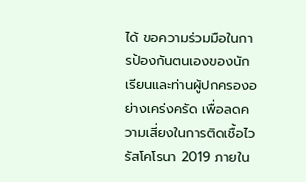ได้ ขอความร่วมมือในการป้องกันตนเองของนักเรียนและท่านผู้ปกครองอย่างเคร่งครัด เพื่อลดความเสี่ยงในการติดเชื้อไวรัสโคโรนา 2019 ภายใน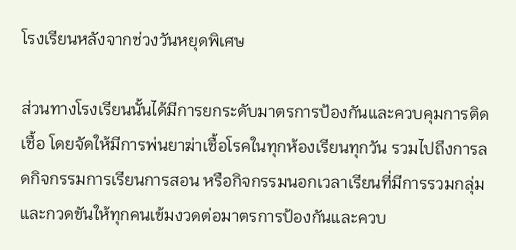โรงเรียนหลังจากช่วงวันหยุดพิเศษ

ส่วนทางโรงเรียนนั้นได้มีการยกระดับมาตรการป้องกันและควบคุมการติดเชื้อ โดยจัดให้มีการพ่นยาฆ่าเชื้อโรคในทุกห้องเรียนทุกวัน รวมไปถึงการลดกิจกรรมการเรียนการสอน หรือกิจกรรมนอกเวลาเรียนที่มีการรวมกลุ่ม และกวดขันให้ทุกคนเข้มงวดต่อมาตรการป้องกันและควบ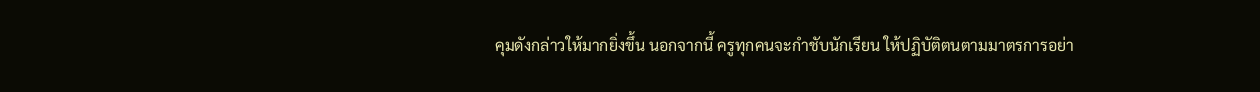คุมดังกล่าวให้มากยิ่งขึ้น นอกจากนี้ ครูทุกคนจะกำชับนักเรียน ให้ปฏิบัติตนตามมาตรการอย่า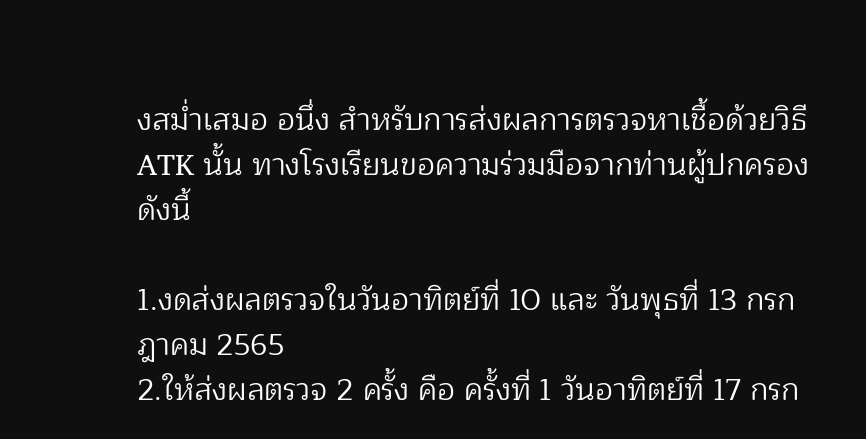งสม่ำเสมอ อนึ่ง สำหรับการส่งผลการตรวจหาเชื้อด้วยวิธี ATK นั้น ทางโรงเรียนขอความร่วมมือจากท่านผู้ปกครอง ดังนี้

1.งดส่งผลตรวจในวันอาทิตย์ที่ 10 และ วันพุธที่ 13 กรกฎาคม 2565
2.ให้ส่งผลตรวจ 2 ครั้ง คือ ครั้งที่ 1 วันอาทิตย์ที่ 17 กรก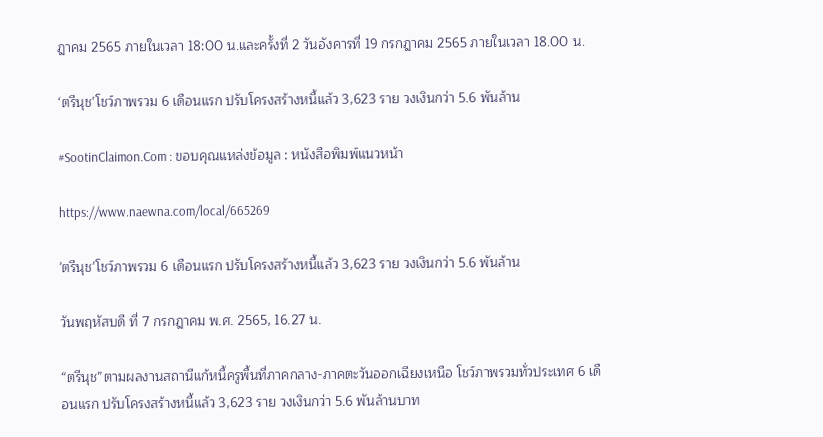ฎาคม 2565 ภายในเวลา 18:00 น.และครั้งที่ 2 วันอังคารที่ 19 กรกฎาคม 2565 ภายในเวลา 18.00 น.

‘ตรีนุช’โชว์ภาพรวม 6 เดือนแรก ปรับโครงสร้างหนี้แล้ว 3,623 ราย วงเงินกว่า 5.6 พันล้าน

#SootinClaimon.Com : ขอบคุณแหล่งข้อมูล : หนังสือพิมพ์แนวหน้า

https://www.naewna.com/local/665269

'ตรีนุช'โชว์ภาพรวม 6 เดือนแรก ปรับโครงสร้างหนี้แล้ว 3,623 ราย วงเงินกว่า 5.6 พันล้าน

วันพฤหัสบดี ที่ 7 กรกฎาคม พ.ศ. 2565, 16.27 น.

“ตรีนุช”ตามผลงานสถานีแก้หนี้ครูพื้นที่ภาคกลาง-ภาคตะวันออกเฉียงเหนือ โชว์ภาพรวมทั่วประเทศ 6 เดือนแรก ปรับโครงสร้างหนี้แล้ว 3,623 ราย วงเงินกว่า 5.6 พันล้านบาท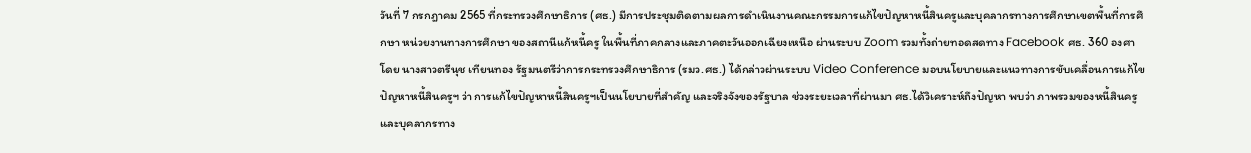วันที่ 7 กรกฎาคม 2565 ที่กระทรวงศึกษาธิการ (ศธ.) มีการประชุมติดตามผลการดำเนินงานคณะกรรมการแก้ไขปัญหาหนี้สินครูและบุคลากรทางการศึกษาเขตพื้นที่การศึกษา หน่วยงานทางการศึกษา ของสถานีแก้หนี้ครู ในพื้นที่ภาคกลางและภาคตะวันออกเฉียงเหนือ ผ่านระบบ Zoom รวมทั้งถ่ายทอดสดทาง Facebook ศธ. 360 องศา โดย นางสาวตรีนุช เทียนทอง รัฐมนตรีว่าการกระทรวงศึกษาธิการ (รมว.ศธ.) ได้กล่าวผ่านระบบ Video Conference มอบนโยบายและแนวทางการขับเคลื่อนการแก้ไขปัญหาหนี้สินครูฯ ว่า การแก้ไขปัญหาหนี้สินครูฯเป็นนโยบายที่สำคัญ และจริงจังของรัฐบาล ช่วงระยะเวลาที่ผ่านมา ศธ.ได้วิเคราะห์ถึงปัญหา พบว่า ภาพรวมของหนี้สินครูและบุคลากรทาง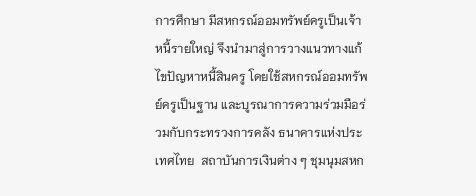การศึกษา มีสหกรณ์ออมทรัพย์ครูเป็นเจ้าหนี้รายใหญ่ จึงนำมาสู่การวางแนวทางแก้ไขปัญหาหนี้สินครู โดยใช้สหกรณ์ออมทรัพย์ครูเป็นฐาน และบูรณาการความร่วมมือร่วมกับกระทรวงการคลัง ธนาคารแห่งประเทศไทย  สถาบันการเงินต่าง ๆ ชุมนุมสหก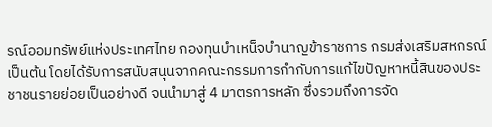รณ์ออมทรัพย์แห่งประเทศไทย กองทุนบำเหน็จบำนาญข้าราชการ กรมส่งเสริมสหกรณ์ เป็นต้น โดยได้รับการสนับสนุนจากคณะกรรมการกำกับการแก้ไขปัญหาหนี้สินของประชาชนรายย่อยเป็นอย่างดี จนนำมาสู่ 4 มาตรการหลัก ซึ่งรวมถึงการจัด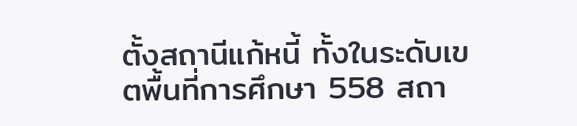ตั้งสถานีแก้หนี้ ทั้งในระดับเขตพื้นที่การศึกษา 558 สถา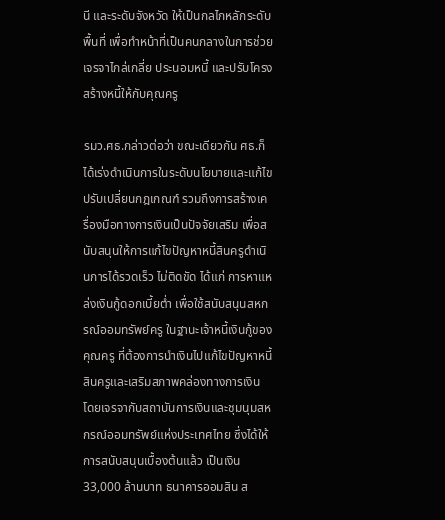นี และระดับจังหวัด ให้เป็นกลไกหลักระดับพื้นที่ เพื่อทำหน้าที่เป็นคนกลางในการช่วยเจรจาไกล่เกลี่ย ประนอมหนี้ และปรับโครงสร้างหนี้ให้กับคุณครู

รมว.ศธ.กล่าวต่อว่า ขณะเดียวกัน ศธ.ก็ได้เร่งดำเนินการในระดับนโยบายและแก้ไขปรับเปลี่ยนกฎเกณฑ์ รวมถึงการสร้างเครื่องมือทางการเงินเป็นปัจจัยเสริม เพื่อสนับสนุนให้การแก้ไขปัญหาหนี้สินครูดำเนินการได้รวดเร็ว ไม่ติดขัด ได้แก่ การหาแหล่งเงินกู้ดอกเบี้ยต่ำ เพื่อใช้สนับสนุนสหกรณ์ออมทรัพย์ครู ในฐานะเจ้าหนี้เงินกู้ของคุณครู ที่ต้องการนำเงินไปแก้ไขปัญหาหนี้สินครูและเสริมสภาพคล่องทางการเงิน โดยเจรจากับสถาบันการเงินและชุมนุมสหกรณ์ออมทรัพย์แห่งประเทศไทย ซึ่งได้ให้การสนับสนุนเบื้องต้นแล้ว เป็นเงิน 33,000 ล้านบาท ธนาคารออมสิน ส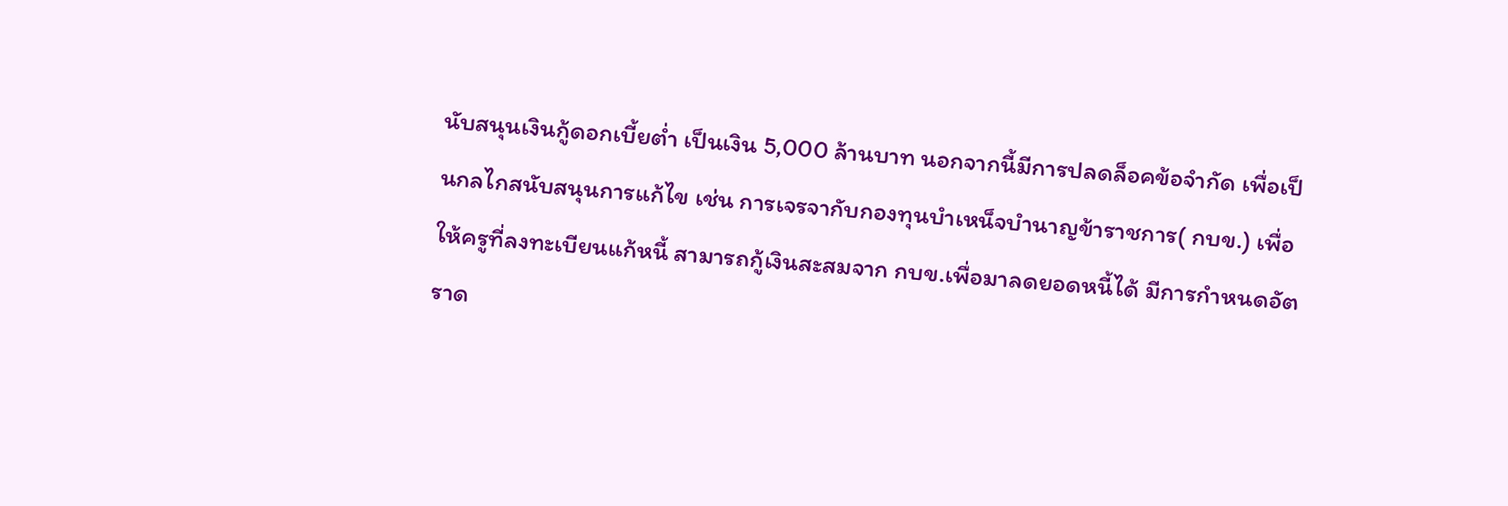นับสนุนเงินกู้ดอกเบี้ยต่ำ เป็นเงิน 5,000 ล้านบาท นอกจากนี้มีการปลดล็อคข้อจำกัด เพื่อเป็นกลไกสนับสนุนการแก้ไข เช่น การเจรจากับกองทุนบำเหน็จบำนาญข้าราชการ( กบข.) เพื่อให้ครูที่ลงทะเบียนแก้หนี้ สามารถกู้เงินสะสมจาก กบข.เพื่อมาลดยอดหนี้ได้ มีการกำหนดอัตราด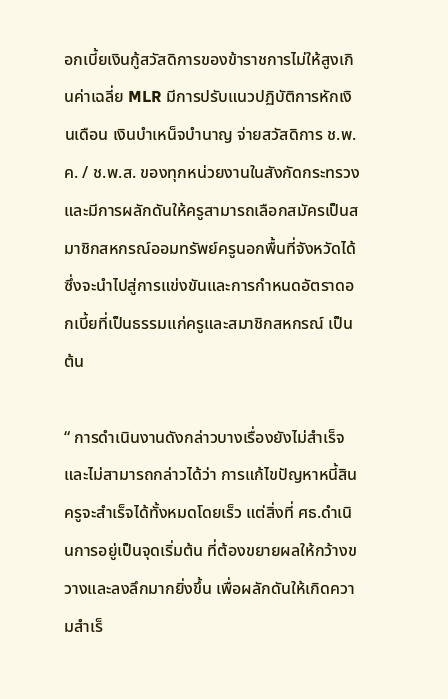อกเบี้ยเงินกู้สวัสดิการของข้าราชการไม่ให้สูงเกินค่าเฉลี่ย MLR มีการปรับแนวปฏิบัติการหักเงินเดือน เงินบำเหน็จบำนาญ จ่ายสวัสดิการ ช.พ.ค. / ช.พ.ส. ของทุกหน่วยงานในสังกัดกระทรวง และมีการผลักดันให้ครูสามารถเลือกสมัครเป็นสมาชิกสหกรณ์ออมทรัพย์ครูนอกพื้นที่จังหวัดได้ ซึ่งจะนำไปสู่การแข่งขันและการกำหนดอัตราดอกเบี้ยที่เป็นธรรมแก่ครูและสมาชิกสหกรณ์ เป็นต้น

“ การดำเนินงานดังกล่าวบางเรื่องยังไม่สำเร็จ และไม่สามารถกล่าวได้ว่า การแก้ไขปัญหาหนี้สินครูจะสำเร็จได้ทั้งหมดโดยเร็ว แต่สิ่งที่ ศธ.ดำเนินการอยู่เป็นจุดเริ่มต้น ที่ต้องขยายผลให้กว้างขวางและลงลึกมากยิ่งขึ้น เพื่อผลักดันให้เกิดความสำเร็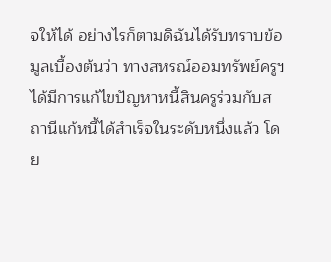จให้ได้ อย่างไรก็ตามดิฉันได้รับทราบข้อมูลเบื้องต้นว่า ทางสหรณ์ออมทรัพย์ครูฯ ได้มีการแก้ไขปัญหาหนี้สินครูร่วมกับสถานีแก้หนี้ได้สำเร็จในระดับหนึ่งแล้ว โดย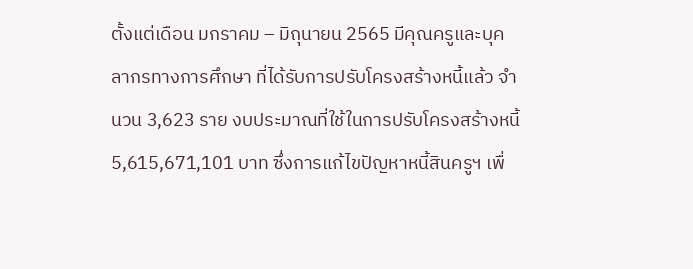ตั้งแต่เดือน มกราคม – มิถุนายน 2565 มีคุณครูและบุคลากรทางการศึกษา ที่ได้รับการปรับโครงสร้างหนี้แล้ว จำนวน 3,623 ราย งบประมาณที่ใช้ในการปรับโครงสร้างหนี้ 5,615,671,101 บาท ซึ่งการแก้ไขปัญหาหนี้สินครูฯ เพื่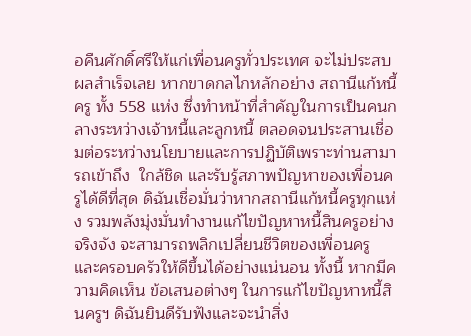อคืนศักดิ์ศรีให้แก่เพื่อนครูทั่วประเทศ จะไม่ประสบผลสำเร็จเลย หากขาดกลไกหลักอย่าง สถานีแก้หนี้ครู ทั้ง 558 แห่ง ซึ่งทำหน้าที่สำคัญในการเป็นคนกลางระหว่างเจ้าหนี้และลูกหนี้ ตลอดจนประสานเชื่อมต่อระหว่างนโยบายและการปฏิบัติเพราะท่านสามารถเข้าถึง  ใกล้ชิด และรับรู้สภาพปัญหาของเพื่อนครูได้ดีที่สุด ดิฉันเชื่อมั่นว่าหากสถานีแก้หนี้ครูทุกแห่ง รวมพลังมุ่งมั่นทำงานแก้ไขปัญหาหนี้สินครูอย่างจริงจัง จะสามารถพลิกเปลี่ยนชีวิตของเพื่อนครู และครอบครัวให้ดีขึ้นได้อย่างแน่นอน ทั้งนี้ หากมีความคิดเห็น ข้อเสนอต่างๆ ในการแก้ไขปัญหาหนี้สินครูฯ ดิฉันยินดีรับฟังและจะนำสิ่ง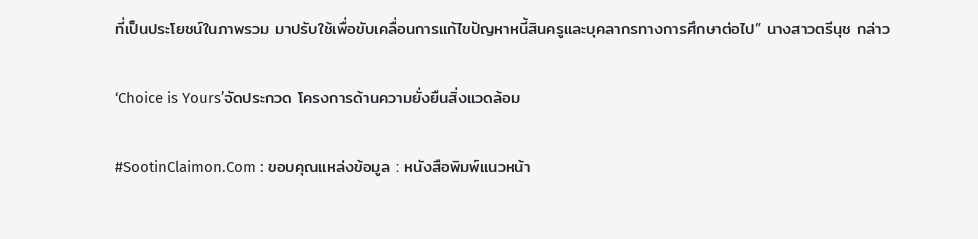ที่เป็นประโยชน์ในภาพรวม มาปรับใช้เพื่อขับเคลื่อนการแก้ไขปัญหาหนี้สินครูและบุคลากรทางการศึกษาต่อไป” นางสาวตรีนุช กล่าว

‘Choice is Yours’จัดประกวด โครงการด้านความยั่งยืนสิ่งแวดล้อม

#SootinClaimon.Com : ขอบคุณแหล่งข้อมูล : หนังสือพิมพ์แนวหน้า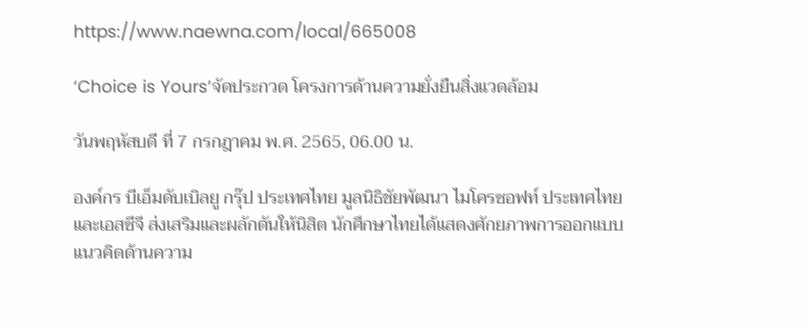https://www.naewna.com/local/665008

‘Choice is Yours’จัดประกวด โครงการด้านความยั่งยืนสิ่งแวดล้อม

วันพฤหัสบดี ที่ 7 กรกฎาคม พ.ศ. 2565, 06.00 น.

องค์กร บีเอ็มดับเบิลยู กรุ๊ป ประเทศไทย มูลนิธิชัยพัฒนา ไมโครซอฟท์ ประเทศไทย และเอสซีจี ส่งเสริมและผลักดันให้นิสิต นักศึกษาไทยได้แสดงศักยภาพการออกแบบแนวคิดด้านความ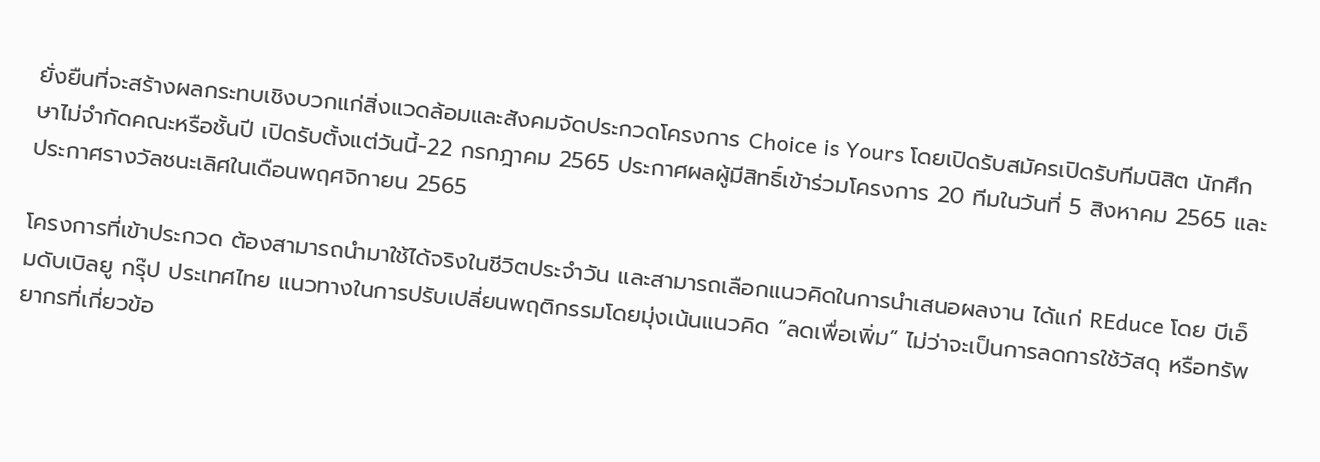ยั่งยืนที่จะสร้างผลกระทบเชิงบวกแก่สิ่งแวดล้อมและสังคมจัดประกวดโครงการ Choice is Yours โดยเปิดรับสมัครเปิดรับทีมนิสิต นักศึกษาไม่จำกัดคณะหรือชั้นปี เปิดรับตั้งแต่วันนี้-22 กรกฎาคม 2565 ประกาศผลผู้มีสิทธิ์เข้าร่วมโครงการ 20 ทีมในวันที่ 5 สิงหาคม 2565 และประกาศรางวัลชนะเลิศในเดือนพฤศจิกายน 2565

โครงการที่เข้าประกวด ต้องสามารถนำมาใช้ได้จริงในชีวิตประจำวัน และสามารถเลือกแนวคิดในการนำเสนอผลงาน ได้แก่ REduce โดย บีเอ็มดับเบิลยู กรุ๊ป ประเทศไทย แนวทางในการปรับเปลี่ยนพฤติกรรมโดยมุ่งเน้นแนวคิด “ลดเพื่อเพิ่ม” ไม่ว่าจะเป็นการลดการใช้วัสดุ หรือทรัพยากรที่เกี่ยวข้อ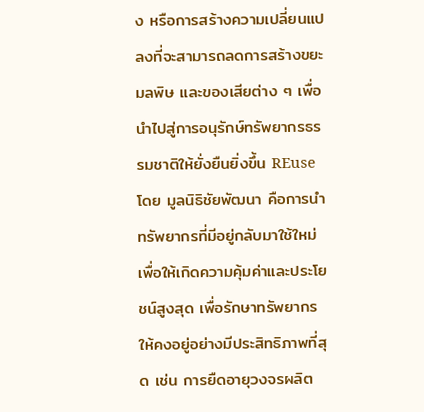ง หรือการสร้างความเปลี่ยนแปลงที่จะสามารถลดการสร้างขยะ มลพิษ และของเสียต่าง ๆ เพื่อนำไปสู่การอนุรักษ์ทรัพยากรธรรมชาติให้ยั่งยืนยิ่งขึ้น REuse โดย มูลนิธิชัยพัฒนา คือการนำทรัพยากรที่มีอยู่กลับมาใช้ใหม่เพื่อให้เกิดความคุ้มค่าและประโยชน์สูงสุด เพื่อรักษาทรัพยากรให้คงอยู่อย่างมีประสิทธิภาพที่สุด เช่น การยืดอายุวงจรผลิต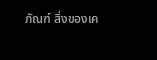ภัณฑ์ สิ่งของเค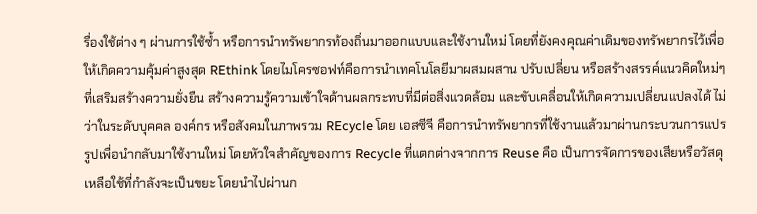รื่องใช้ต่าง ๆ ผ่านการใช้ซ้ำ หรือการนำทรัพยากรท้องถิ่นมาออกแบบและใช้งานใหม่ โดยที่ยังคงคุณค่าเดิมของทรัพยากรไว้เพื่อให้เกิดความคุ้มค่าสูงสุด REthink โดยไมโครซอฟท์คือการนำเทคโนโลยีมาผสมผสาน ปรับเปลี่ยน หรือสร้างสรรค์แนวคิดใหม่ๆ ที่เสริมสร้างความยั่งยืน สร้างความรู้ความเข้าใจด้านผลกระทบที่มีต่อสิ่งแวดล้อม และขับเคลื่อนให้เกิดความเปลี่ยนแปลงได้ ไม่ว่าในระดับบุคคล องค์กร หรือสังคมในภาพรวม REcycle โดย เอสซีจี คือการนำทรัพยากรที่ใช้งานแล้วมาผ่านกระบวนการแปรรูปเพื่อนำกลับมาใช้งานใหม่ โดยหัวใจสำคัญของการ Recycle ที่แตกต่างจากการ Reuse คือ เป็นการจัดการของเสียหรือวัสดุเหลือใช้ที่กำลังจะเป็นขยะ โดยนำไปผ่านก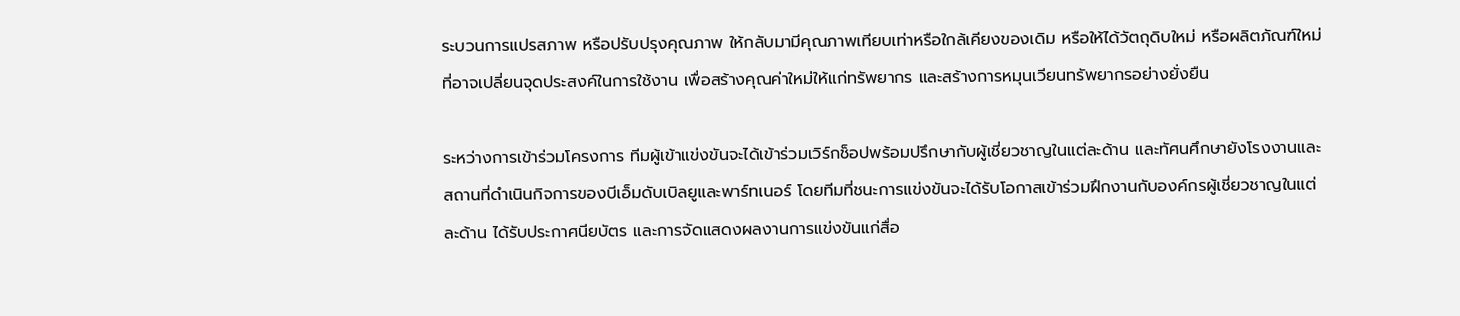ระบวนการแปรสภาพ หรือปรับปรุงคุณภาพ ให้กลับมามีคุณภาพเทียบเท่าหรือใกล้เคียงของเดิม หรือให้ได้วัตถุดิบใหม่ หรือผลิตภัณฑ์ใหม่ ที่อาจเปลี่ยนจุดประสงค์ในการใช้งาน เพื่อสร้างคุณค่าใหม่ให้แก่ทรัพยากร และสร้างการหมุนเวียนทรัพยากรอย่างยั่งยืน

ระหว่างการเข้าร่วมโครงการ ทีมผู้เข้าแข่งขันจะได้เข้าร่วมเวิร์กช็อปพร้อมปรึกษากับผู้เชี่ยวชาญในแต่ละด้าน และทัศนศึกษายังโรงงานและสถานที่ดำเนินกิจการของบีเอ็มดับเบิลยูและพาร์ทเนอร์ โดยทีมที่ชนะการแข่งขันจะได้รับโอกาสเข้าร่วมฝึกงานกับองค์กรผู้เชี่ยวชาญในแต่ละด้าน ได้รับประกาศนียบัตร และการจัดแสดงผลงานการแข่งขันแก่สื่อ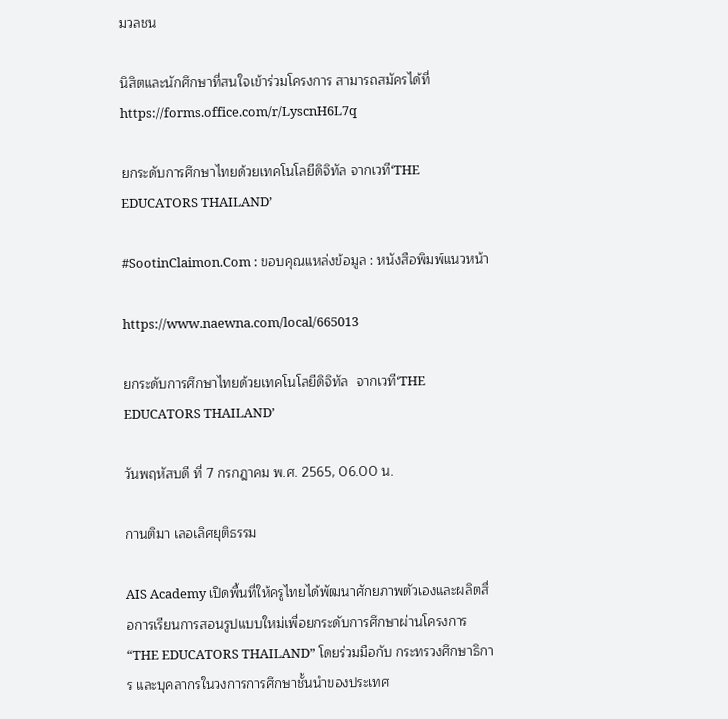มวลชน

นิสิตและนักศึกษาที่สนใจเข้าร่วมโครงการ สามารถสมัครได้ที่ https://forms.office.com/r/LyscnH6L7q

ยกระดับการศึกษาไทยด้วยเทคโนโลยีดิจิทัล จากเวที‘THE EDUCATORS THAILAND’

#SootinClaimon.Com : ขอบคุณแหล่งข้อมูล : หนังสือพิมพ์แนวหน้า

https://www.naewna.com/local/665013

ยกระดับการศึกษาไทยด้วยเทคโนโลยีดิจิทัล  จากเวที‘THE EDUCATORS THAILAND’

วันพฤหัสบดี ที่ 7 กรกฎาคม พ.ศ. 2565, 06.00 น.

กานติมา เลอเลิศยุติธรรม

AIS Academy เปิดพื้นที่ให้ครูไทยได้พัฒนาศักยภาพตัวเองและผลิตสื่อการเรียนการสอนรูปแบบใหม่เพื่อยกระดับการศึกษาผ่านโครงการ “THE EDUCATORS THAILAND” โดยร่วมมือกับ กระทรวงศึกษาธิการ และบุคลากรในวงการการศึกษาชั้นนำของประเทศ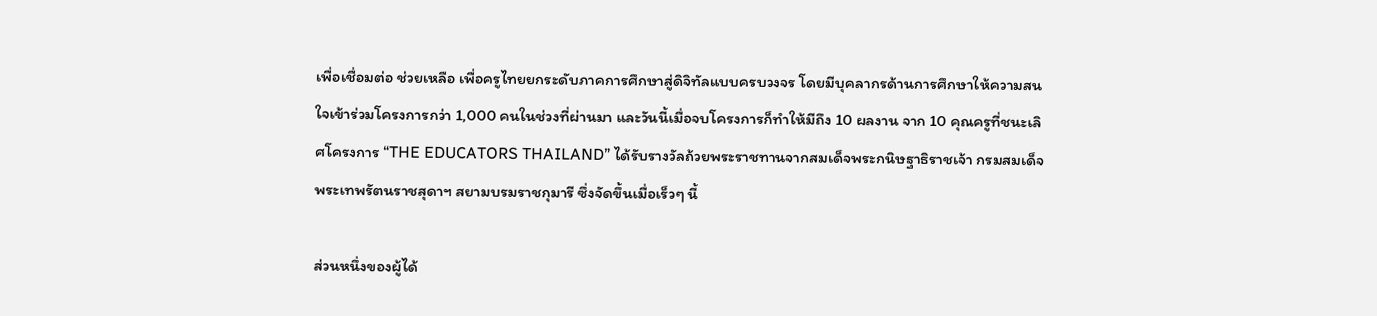เพื่อเชื่อมต่อ ช่วยเหลือ เพื่อครูไทยยกระดับภาคการศึกษาสู่ดิจิทัลแบบครบวงจร โดยมีบุคลากรด้านการศึกษาให้ความสนใจเข้าร่วมโครงการกว่า 1,000 คนในช่วงที่ผ่านมา และวันนี้เมื่อจบโครงการก็ทำให้มีถึง 10 ผลงาน จาก 10 คุณครูที่ชนะเลิศโครงการ “THE EDUCATORS THAILAND” ได้รับรางวัลถ้วยพระราชทานจากสมเด็จพระกนิษฐาธิราชเจ้า กรมสมเด็จพระเทพรัตนราชสุดาฯ สยามบรมราชกุมารี ซึ่งจัดขึ้นเมื่อเร็วๆ นี้

ส่วนหนึ่งของผู้ได้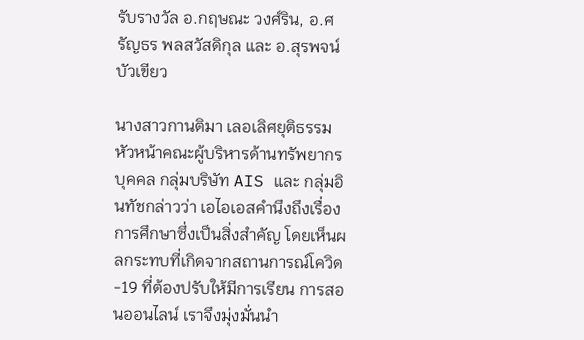รับรางวัล อ.กฤษณะ วงศ์ริน, อ.ศรัญธร พลสวัสดิกุล และ อ.สุรพจน์ บัวเขียว

นางสาวกานติมา เลอเลิศยุติธรรม หัวหน้าคณะผู้บริหารด้านทรัพยากรบุคคล กลุ่มบริษัท AIS และ กลุ่มอินทัชกล่าวว่า เอไอเอสคำนึงถึงเรื่องการศึกษาซึ่งเป็นสิ่งสำคัญ โดยเห็นผลกระทบที่เกิดจากสถานการณ์โควิด-19 ที่ต้องปรับให้มีการเรียน การสอนออนไลน์ เราจึงมุ่งมั่นนำ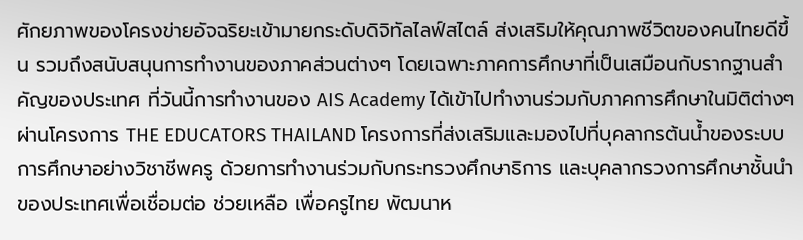ศักยภาพของโครงข่ายอัจฉริยะเข้ามายกระดับดิจิทัลไลฟ์สไตล์ ส่งเสริมให้คุณภาพชีวิตของคนไทยดีขึ้น รวมถึงสนับสนุนการทำงานของภาคส่วนต่างๆ โดยเฉพาะภาคการศึกษาที่เป็นเสมือนกับรากฐานสำคัญของประเทศ ที่วันนี้การทำงานของ AIS Academy ได้เข้าไปทำงานร่วมกับภาคการศึกษาในมิติต่างๆ ผ่านโครงการ THE EDUCATORS THAILAND โครงการที่ส่งเสริมและมองไปที่บุคลากรต้นน้ำของระบบการศึกษาอย่างวิชาชีพครู ด้วยการทำงานร่วมกับกระทรวงศึกษาธิการ และบุคลากรวงการศึกษาชั้นนำของประเทศเพื่อเชื่อมต่อ ช่วยเหลือ เพื่อครูไทย พัฒนาห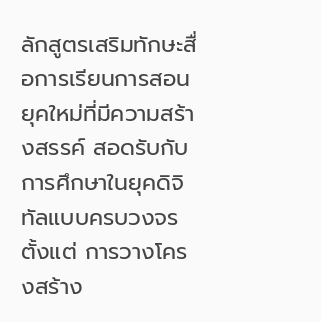ลักสูตรเสริมทักษะสื่อการเรียนการสอนยุคใหม่ที่มีความสร้างสรรค์ สอดรับกับการศึกษาในยุคดิจิทัลแบบครบวงจรตั้งแต่ การวางโครงสร้าง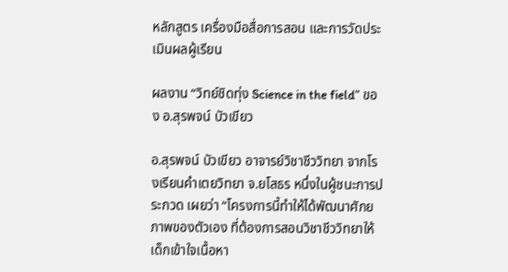หลักสูตร เครื่องมือสื่อการสอน และการวัดประเมินผลผู้เรียน

ผลงาน “วิทย์ชิดทุ่ง Science in the field” ของ อ.สุรพจน์ บัวเขียว

อ.สุรพจน์ บัวเขียว อาจารย์วิชาชีววิทยา จากโรงเรียนคำเตยวิทยา จ.ยโสธร หนึ่งในผู้ชนะการประกวด เผยว่า “โครงการนี้ทำให้ได้พัฒนาศักยภาพของตัวเอง ที่ต้องการสอนวิชาชีววิทยาให้เด็กเข้าใจเนื้อหา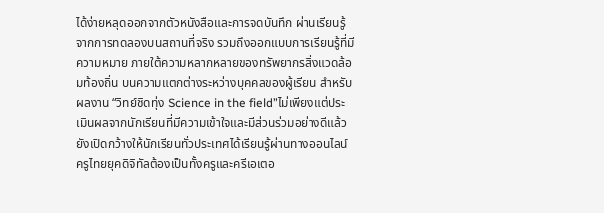ได้ง่ายหลุดออกจากตัวหนังสือและการจดบันทึก ผ่านเรียนรู้จากการทดลองบนสถานที่จริง รวมถึงออกแบบการเรียนรู้ที่มีความหมาย ภายใต้ความหลากหลายของทรัพยากรสิ่งแวดล้อมท้องถิ่น บนความแตกต่างระหว่างบุคคลของผู้เรียน สำหรับผลงาน “วิทย์ชิดทุ่ง Science in the field”ไม่เพียงแต่ประเมินผลจากนักเรียนที่มีความเข้าใจและมีส่วนร่วมอย่างดีแล้วยังเปิดกว้างให้นักเรียนทั่วประเทศได้เรียนรู้ผ่านทางออนไลน์ ครูไทยยุคดิจิทัลต้องเป็นทั้งครูและครีเอเตอ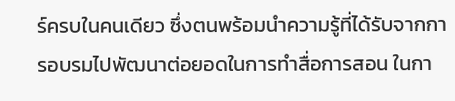ร์ครบในคนเดียว ซึ่งตนพร้อมนำความรู้ที่ได้รับจากการอบรมไปพัฒนาต่อยอดในการทำสื่อการสอน ในกา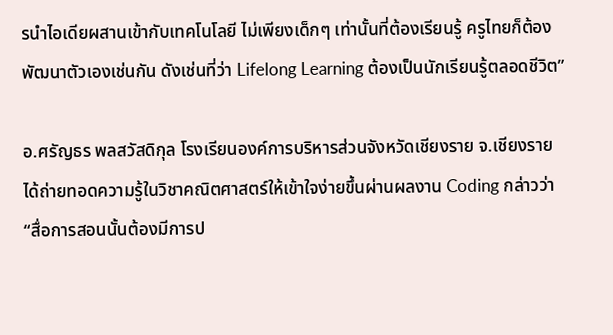รนำไอเดียผสานเข้ากับเทคโนโลยี ไม่เพียงเด็กๆ เท่านั้นที่ต้องเรียนรู้ ครูไทยก็ต้องพัฒนาตัวเองเช่นกัน ดังเช่นที่ว่า Lifelong Learning ต้องเป็นนักเรียนรู้ตลอดชีวิต”

อ.ศรัญธร พลสวัสดิกุล โรงเรียนองค์การบริหารส่วนจังหวัดเชียงราย จ.เชียงราย ได้ถ่ายทอดความรู้ในวิชาคณิตศาสตร์ให้เข้าใจง่ายขึ้นผ่านผลงาน Coding กล่าวว่า “สื่อการสอนนั้นต้องมีการป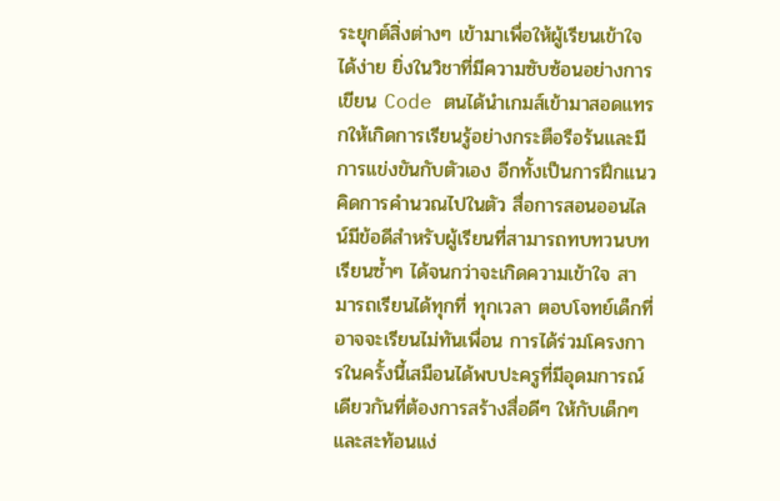ระยุกต์สิ่งต่างๆ เข้ามาเพื่อให้ผู้เรียนเข้าใจได้ง่าย ยิ่งในวิชาที่มีความซับซ้อนอย่างการเขียน Code ตนได้นำเกมส์เข้ามาสอดแทรกให้เกิดการเรียนรู้อย่างกระตือรือร้นและมีการแข่งขันกับตัวเอง อีกทั้งเป็นการฝึกแนวคิดการคำนวณไปในตัว สื่อการสอนออนไลน์มีข้อดีสำหรับผู้เรียนที่สามารถทบทวนบทเรียนซ้ำๆ ได้จนกว่าจะเกิดความเข้าใจ สามารถเรียนได้ทุกที่ ทุกเวลา ตอบโจทย์เด็กที่อาจจะเรียนไม่ทันเพื่อน การได้ร่วมโครงการในครั้งนี้เสมือนได้พบปะครูที่มีอุดมการณ์เดียวกันที่ต้องการสร้างสื่อดีๆ ให้กับเด็กๆ และสะท้อนแง่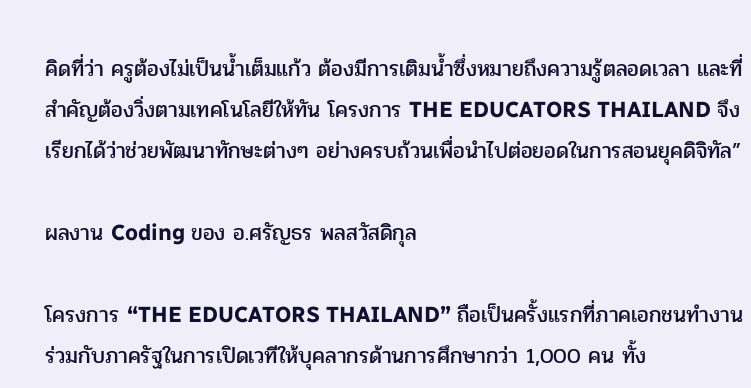คิดที่ว่า ครูต้องไม่เป็นน้ำเต็มแก้ว ต้องมีการเติมน้ำซึ่งหมายถึงความรู้ตลอดเวลา และที่สำคัญต้องวิ่งตามเทคโนโลยีให้ทัน โครงการ THE EDUCATORS THAILAND จึงเรียกได้ว่าช่วยพัฒนาทักษะต่างๆ อย่างครบถ้วนเพื่อนำไปต่อยอดในการสอนยุคดิจิทัล”

ผลงาน Coding ของ อ.ศรัญธร พลสวัสดิกุล

โครงการ “THE EDUCATORS THAILAND” ถือเป็นครั้งแรกที่ภาคเอกชนทำงานร่วมกับภาครัฐในการเปิดเวทีให้บุคลากรด้านการศึกษากว่า 1,000 คน ทั้ง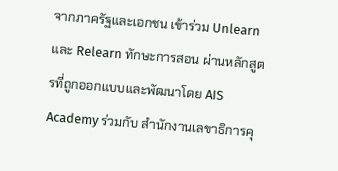จากภาครัฐและเอกชน เข้าร่วม Unlearn และ Relearn ทักษะการสอน ผ่านหลักสูตรที่ถูกออกแบบและพัฒนาโดย AIS Academy ร่วมกับ สำนักงานเลขาธิการคุ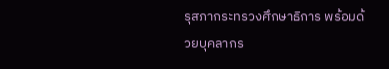รุสภากระทรวงศึกษาธิการ พร้อมด้วยบุคลากร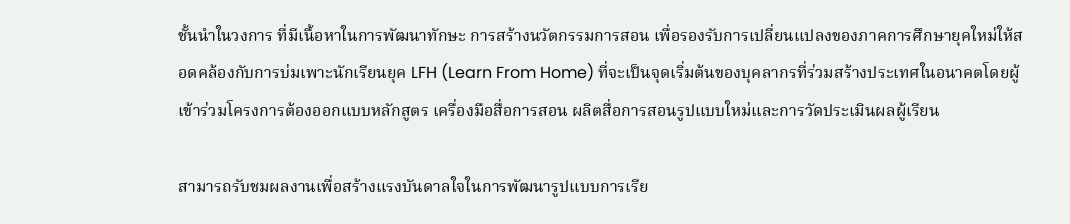ชั้นนำในวงการ ที่มีเนื้อหาในการพัฒนาทักษะ การสร้างนวัตกรรมการสอน เพื่อรองรับการเปลี่ยนแปลงของภาคการศึกษายุคใหม่ให้สอดคล้องกับการบ่มเพาะนักเรียนยุค LFH (Learn From Home) ที่จะเป็นจุดเริ่มต้นของบุคลากรที่ร่วมสร้างประเทศในอนาคตโดยผู้เข้าร่วมโครงการต้องออกแบบหลักสูตร เครื่องมือสื่อการสอน ผลิตสื่อการสอนรูปแบบใหม่และการวัดประเมินผลผู้เรียน

สามารถรับชมผลงานเพื่อสร้างแรงบันดาลใจในการพัฒนารูปแบบการเรีย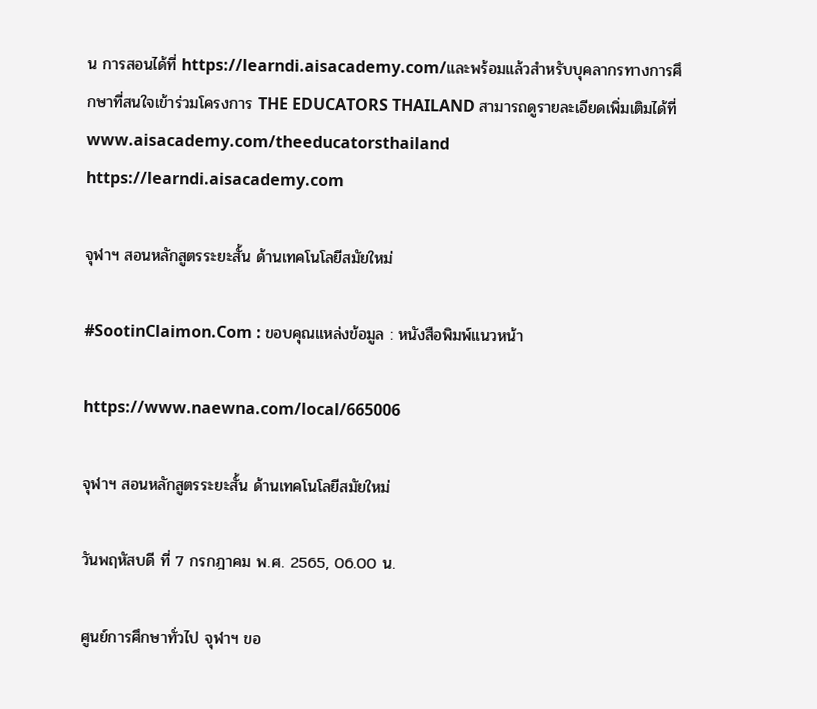น การสอนได้ที่ https://learndi.aisacademy.com/และพร้อมแล้วสำหรับบุคลากรทางการศึกษาที่สนใจเข้าร่วมโครงการ THE EDUCATORS THAILAND สามารถดูรายละเอียดเพิ่มเติมได้ที่ www.aisacademy.com/theeducatorsthailand https://learndi.aisacademy.com

จุฬาฯ สอนหลักสูตรระยะสั้น ด้านเทคโนโลยีสมัยใหม่

#SootinClaimon.Com : ขอบคุณแหล่งข้อมูล : หนังสือพิมพ์แนวหน้า

https://www.naewna.com/local/665006

จุฬาฯ สอนหลักสูตรระยะสั้น ด้านเทคโนโลยีสมัยใหม่

วันพฤหัสบดี ที่ 7 กรกฎาคม พ.ศ. 2565, 06.00 น.

ศูนย์การศึกษาทั่วไป จุฬาฯ ขอ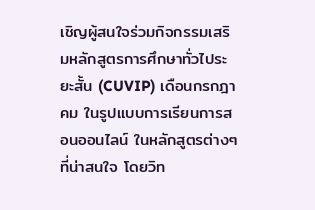เชิญผู้สนใจร่วมกิจกรรมเสริมหลักสูตรการศึกษาทั่วไประยะสั้น (CUVIP) เดือนกรกฎาคม ในรูปแบบการเรียนการสอนออนไลน์ ในหลักสูตรต่างๆ ที่น่าสนใจ โดยวิท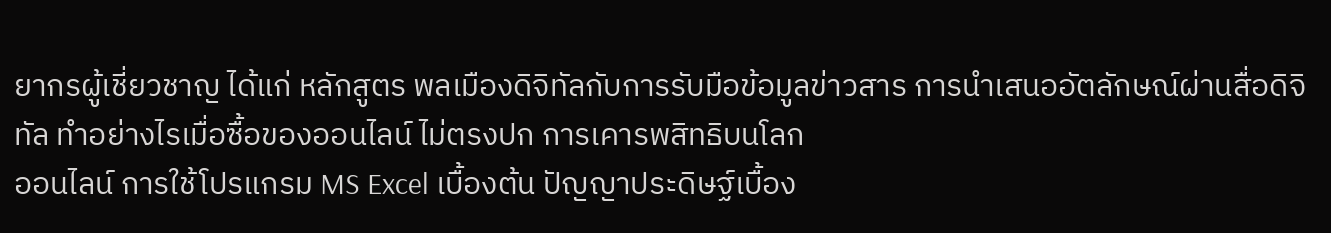ยากรผู้เชี่ยวชาญ ได้แก่ หลักสูตร พลเมืองดิจิทัลกับการรับมือข้อมูลข่าวสาร การนำเสนออัตลักษณ์ผ่านสื่อดิจิทัล ทำอย่างไรเมื่อซื้อของออนไลน์ ไม่ตรงปก การเคารพสิทธิบนโลก
ออนไลน์ การใช้โปรแกรม MS Excel เบื้องต้น ปัญญาประดิษฐ์เบื้อง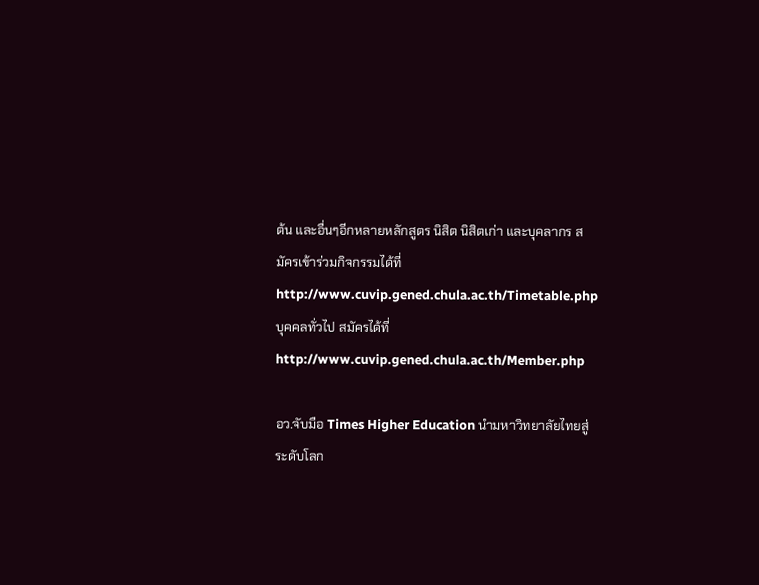ต้น และอื่นๆอีกหลายหลักสูตร นิสิต นิสิตเก่า และบุคลากร สมัครเข้าร่วมกิจกรรมได้ที่ http://www.cuvip.gened.chula.ac.th/Timetable.php บุคคลทั่วไป สมัครได้ที่ http://www.cuvip.gened.chula.ac.th/Member.php

อว.จับมือ Times Higher Education นำมหาวิทยาลัยไทยสู่ระดับโลก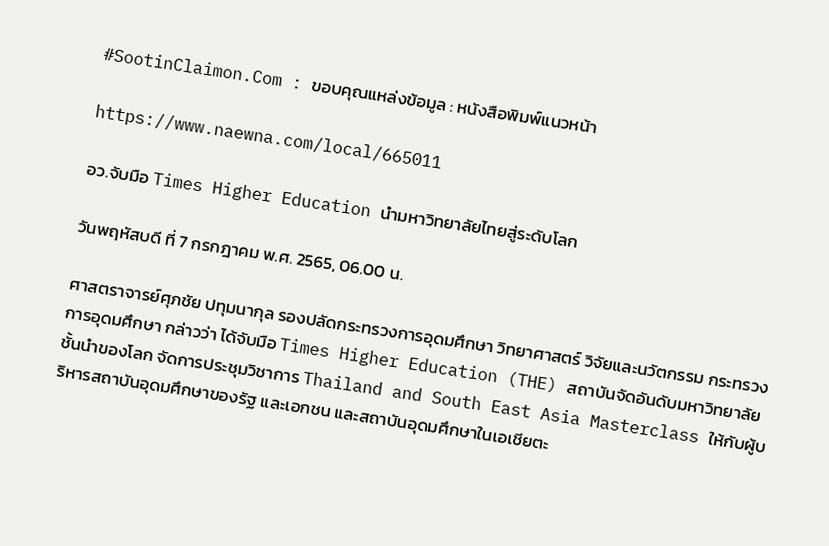#SootinClaimon.Com : ขอบคุณแหล่งข้อมูล : หนังสือพิมพ์แนวหน้า

https://www.naewna.com/local/665011

อว.จับมือ Times Higher Education นำมหาวิทยาลัยไทยสู่ระดับโลก

วันพฤหัสบดี ที่ 7 กรกฎาคม พ.ศ. 2565, 06.00 น.

ศาสตราจารย์ศุภชัย ปทุมนากุล รองปลัดกระทรวงการอุดมศึกษา วิทยาศาสตร์ วิจัยและนวัตกรรม กระทรวงการอุดมศึกษา กล่าวว่า ได้จับมือ Times Higher Education (THE) สถาบันจัดอันดับมหาวิทยาลัยชั้นนำของโลก จัดการประชุมวิชาการ Thailand and South East Asia Masterclass ให้กับผู้บริหารสถาบันอุดมศึกษาของรัฐ และเอกชน และสถาบันอุดมศึกษาในเอเชียตะ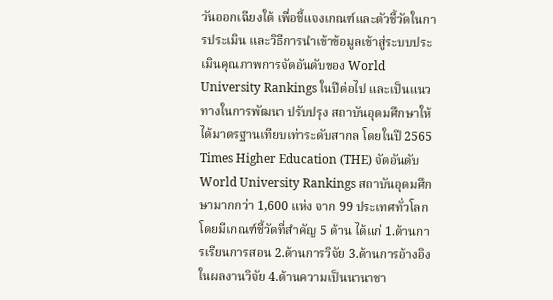วันออกเฉียงใต้ เพื่อชี้แจงเกณฑ์และตัวชี้วัดในการประเมิน และวิธีการนำเข้าข้อมูลเข้าสู่ระบบประเมินคุณภาพการจัดอันดับของ World University Rankings ในปีต่อไป และเป็นแนวทางในการพัฒนา ปรับปรุง สถาบันอุดมศึกษาให้ได้มาตรฐานเทียบเท่าระดับสากล โดยในปี 2565 Times Higher Education (THE) จัดอันดับ World University Rankings สถาบันอุดมศึกษามากกว่า 1,600 แห่ง จาก 99 ประเทศทั่วโลก โดยมีเกณฑ์ชี้วัดที่สำคัญ 5 ด้าน ได้แก่ 1.ด้านการเรียนการสอน 2.ด้านการวิจัย 3.ด้านการอ้างอิงในผลงานวิจัย 4.ด้านความเป็นนานาชา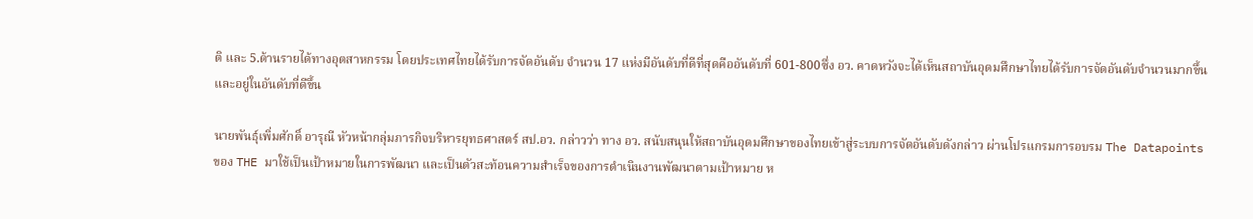ติ และ 5.ด้านรายได้ทางอุตสาหกรรม โดยประเทศไทยได้รับการจัดอันดับ จำนวน 17 แห่งมีอันดับที่ดีที่สุดคืออันดับที่ 601-800ซึ่ง อว. คาดหวังจะได้เห็นสถาบันอุดมศึกษาไทยได้รับการจัดอันดับจำนวนมากขึ้นและอยู่ในอันดับที่ดีขึ้น

นายพันธุ์เพิ่มศักดิ์ อารุณี หัวหน้ากลุ่มภารกิจบริหารยุทธศาสตร์ สป.อว. กล่าวว่า ทาง อว. สนับสนุนให้สถาบันอุดมศึกษาของไทยเข้าสู่ระบบการจัดอันดับดังกล่าว ผ่านโปรแกรมการอบรม The Datapoints ของ THE มาใช้เป็นเป้าหมายในการพัฒนา และเป็นตัวสะท้อนความสำเร็จของการดำเนินงานพัฒนาตามเป้าหมาย ห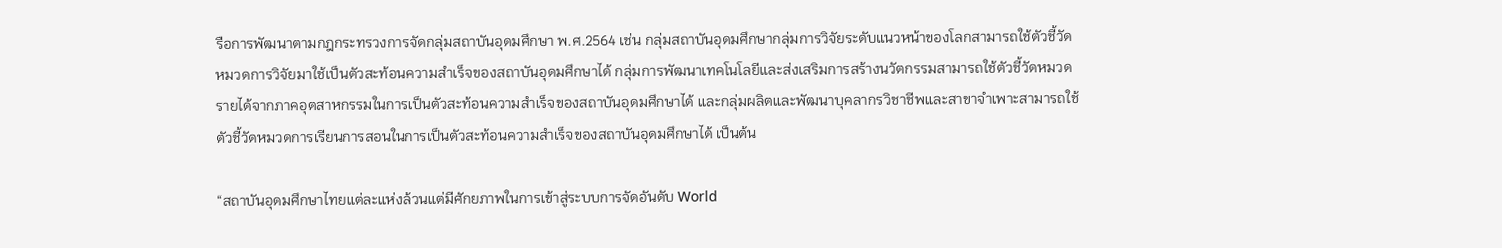รือการพัฒนาตามกฎกระทรวงการจัดกลุ่มสถาบันอุดมศึกษา พ.ศ.2564 เช่น กลุ่มสถาบันอุดมศึกษากลุ่มการวิจัยระดับแนวหน้าของโลกสามารถใช้ตัวชี้วัดหมวดการวิจัยมาใช้เป็นตัวสะท้อนความสำเร็จของสถาบันอุดมศึกษาได้ กลุ่มการพัฒนาเทคโนโลยีและส่งเสริมการสร้างนวัตกรรมสามารถใช้ตัวชี้วัดหมวดรายได้จากภาคอุตสาหกรรมในการเป็นตัวสะท้อนความสำเร็จของสถาบันอุดมศึกษาได้ และกลุ่มผลิตและพัฒนาบุคลากรวิชาชีพและสาขาจำเพาะสามารถใช้ตัวชี้วัดหมวดการเรียนการสอนในการเป็นตัวสะท้อนความสำเร็จของสถาบันอุดมศึกษาได้ เป็นต้น

“สถาบันอุดมศึกษาไทยแต่ละแห่งล้วนแต่มีศักยภาพในการเข้าสู่ระบบการจัดอันดับ World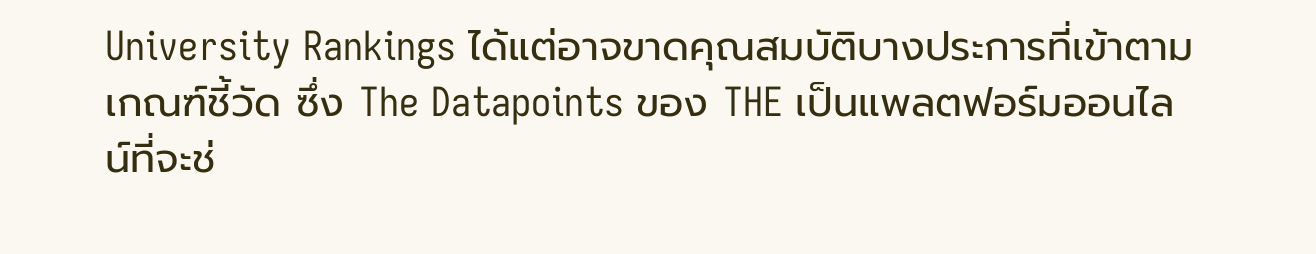University Rankings ได้แต่อาจขาดคุณสมบัติบางประการที่เข้าตามเกณฑ์ชี้วัด ซึ่ง The Datapoints ของ THE เป็นแพลตฟอร์มออนไลน์ที่จะช่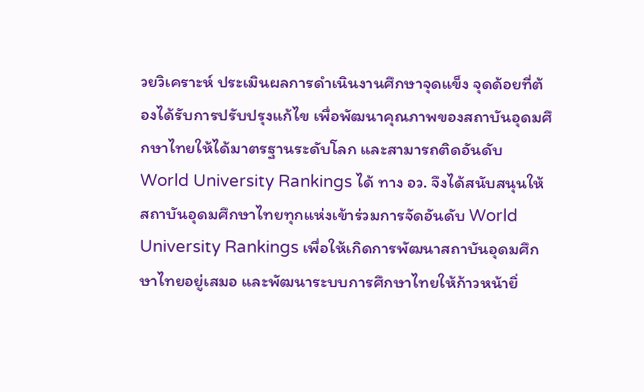วยวิเคราะห์ ประเมินผลการดำเนินงานศึกษาจุดแข็ง จุดด้อยที่ต้องได้รับการปรับปรุงแก้ไข เพื่อพัฒนาคุณภาพของสถาบันอุดมศึกษาไทยให้ได้มาตรฐานระดับโลก และสามารถติดอันดับ World University Rankings ได้ ทาง อว. จึงได้สนับสนุนให้สถาบันอุดมศึกษาไทยทุกแห่งเข้าร่วมการจัดอันดับ World University Rankings เพื่อให้เกิดการพัฒนาสถาบันอุดมศึกษาไทยอยู่เสมอ และพัฒนาระบบการศึกษาไทยให้ก้าวหน้ายิ่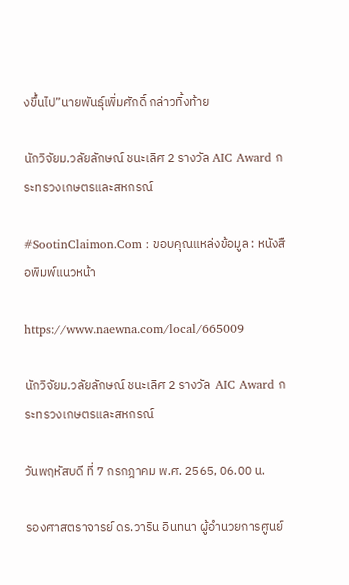งขึ้นไป”นายพันธุ์เพิ่มศักดิ์ กล่าวทิ้งท้าย

นักวิจัยม.วลัยลักษณ์ ชนะเลิศ 2 รางวัล AIC Award กระทรวงเกษตรและสหกรณ์

#SootinClaimon.Com : ขอบคุณแหล่งข้อมูล : หนังสือพิมพ์แนวหน้า

https://www.naewna.com/local/665009

นักวิจัยม.วลัยลักษณ์ ชนะเลิศ 2 รางวัล  AIC Award กระทรวงเกษตรและสหกรณ์

วันพฤหัสบดี ที่ 7 กรกฎาคม พ.ศ. 2565, 06.00 น.

รองศาสตราจารย์ ดร.วาริน อินทนา ผู้อำนวยการศูนย์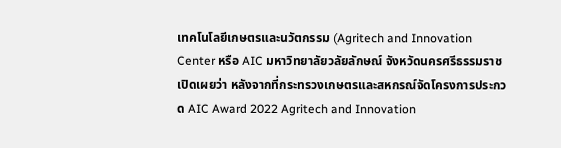เทคโนโลยีเกษตรและนวัตกรรม (Agritech and Innovation Center หรือ AIC มหาวิทยาลัยวลัยลักษณ์ จังหวัดนครศรีธรรมราช เปิดเผยว่า หลังจากที่กระทรวงเกษตรและสหกรณ์จัดโครงการประกวด AIC Award 2022 Agritech and Innovation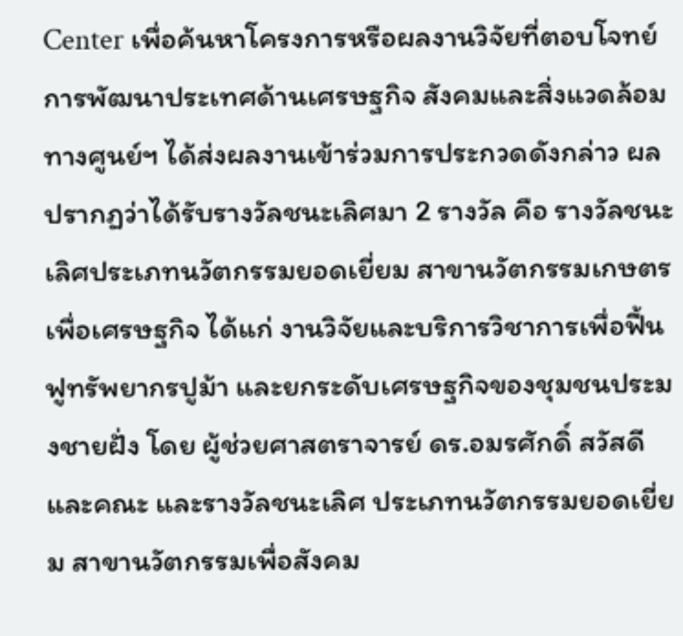Center เพื่อค้นหาโครงการหรือผลงานวิจัยที่ตอบโจทย์การพัฒนาประเทศด้านเศรษฐกิจ สังคมและสิ่งแวดล้อม ทางศูนย์ฯ ได้ส่งผลงานเข้าร่วมการประกวดดังกล่าว ผลปรากฏว่าได้รับรางวัลชนะเลิศมา 2 รางวัล คือ รางวัลชนะเลิศประเภทนวัตกรรมยอดเยี่ยม สาขานวัตกรรมเกษตรเพื่อเศรษฐกิจ ได้แก่ งานวิจัยและบริการวิชาการเพื่อฟื้นฟูทรัพยากรปูม้า และยกระดับเศรษฐกิจของชุมชนประมงชายฝั่ง โดย ผู้ช่วยศาสตราจารย์ ดร.อมรศักดิ์ สวัสดี และคณะ และรางวัลชนะเลิศ ประเภทนวัตกรรมยอดเยี่ยม สาขานวัตกรรมเพื่อสังคม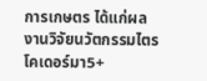การเกษตร ได้แก่ผลงานวิจัยนวัตกรรมไตรโคเดอร์มา5+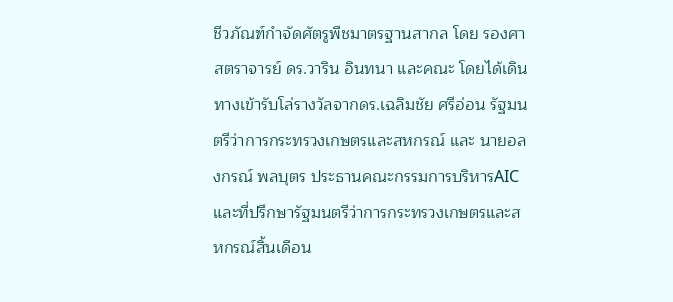ชีวภัณฑ์กำจัดศัตรูพืชมาตรฐานสากล โดย รองศาสตราจารย์ ดร.วาริน อินทนา และคณะ โดยได้เดินทางเข้ารับโล่รางวัลจากดร.เฉลิมชัย ศรีอ่อน รัฐมนตรีว่าการกระทรวงเกษตรและสหกรณ์ และ นายอลงกรณ์ พลบุตร ประธานคณะกรรมการบริหารAIC และที่ปรึกษารัฐมนตรีว่าการกระทรวงเกษตรและสหกรณ์สิ้นเดือน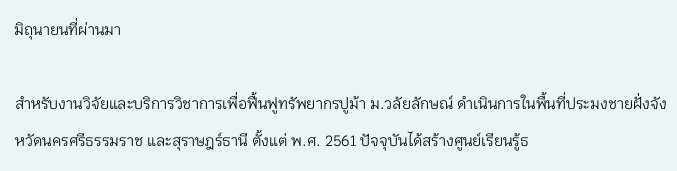มิถุนายนที่ผ่านมา

สำหรับงานวิจัยและบริการวิชาการเพื่อฟื้นฟูทรัพยากรปูม้า ม.วลัยลักษณ์ ดำเนินการในพื้นที่ประมงชายฝั่งจังหวัดนครศรีธรรมราช และสุราษฎร์ธานี ตั้งแต่ พ.ศ. 2561 ปัจจุบันได้สร้างศูนย์เรียนรู้ธ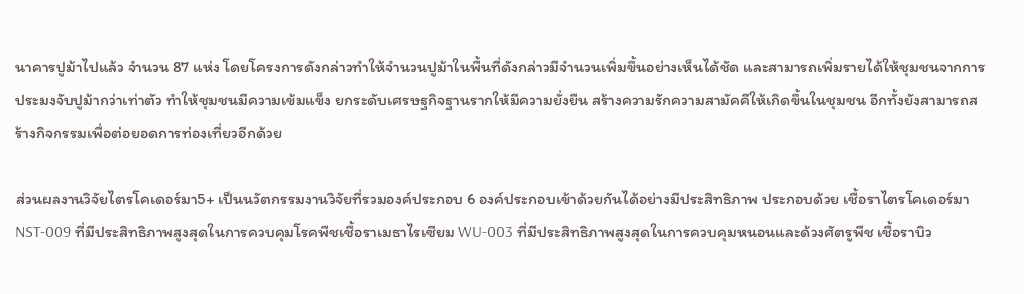นาคารปูม้าไปแล้ว จำนวน 87 แห่ง โดยโครงการดังกล่าวทำให้จำนวนปูม้าในพื้นที่ดังกล่าวมีจำนวนเพิ่มขึ้นอย่างเห็นได้ชัด และสามารถเพิ่มรายได้ให้ชุมชนจากการประมงจับปูม้ากว่าเท่าตัว ทำให้ชุมชนมีความเข้มแข็ง ยกระดับเศรษฐกิจฐานรากให้มีความยั่งยืน สร้างความรักความสามัคคีให้เกิดขึ้นในชุมชน อีกทั้งยังสามารถสร้างกิจกรรมเพื่อต่อยอดการท่องเที่ยวอีกด้วย

ส่วนผลงานวิจัยไตรโคเดอร์มา5+ เป็นนวัตกรรมงานวิจัยที่รวมองค์ประกอบ 6 องค์ประกอบเข้าด้วยกันได้อย่างมีประสิทธิภาพ ประกอบด้วย เชื้อราไตรโคเดอร์มา NST-009 ที่มีประสิทธิภาพสูงสุดในการควบคุมโรคพืชเชื้อราเมธาไรเซียม WU-003 ที่มีประสิทธิภาพสูงสุดในการควบคุมหนอนและด้วงศัตรูพืช เชื้อราบิว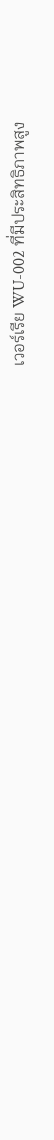เวอร์เรีย WU-002 ที่มีประสิทธิภาพสูง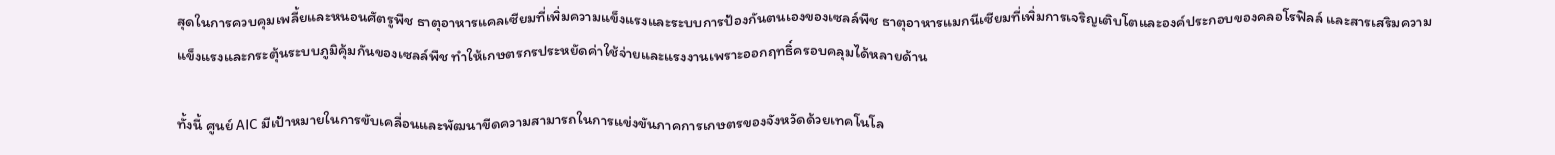สุดในการควบคุมเพลี้ยและหนอนศัตรูพืช ธาตุอาหารแคลเซียมที่เพิ่มความแข็งแรงและระบบการป้องกันตนเองของเซลล์พืช ธาตุอาหารแมกนีเซียมที่เพิ่มการเจริญเติบโตและองค์ประกอบของคลอโรฟิลล์ และสารเสริมความแข็งแรงและกระตุ้นระบบภูมิคุ้มกันของเซลล์พืช ทำให้เกษตรกรประหยัดค่าใช้จ่ายและแรงงานเพราะออกฤทธิ์ครอบคลุมได้หลายด้าน

ทั้งนี้ ศูนย์ AIC มีเป้าหมายในการขับเคลื่อนและพัฒนาขีดความสามารถในการแข่งขันภาคการเกษตรของจังหวัดด้วยเทคโนโล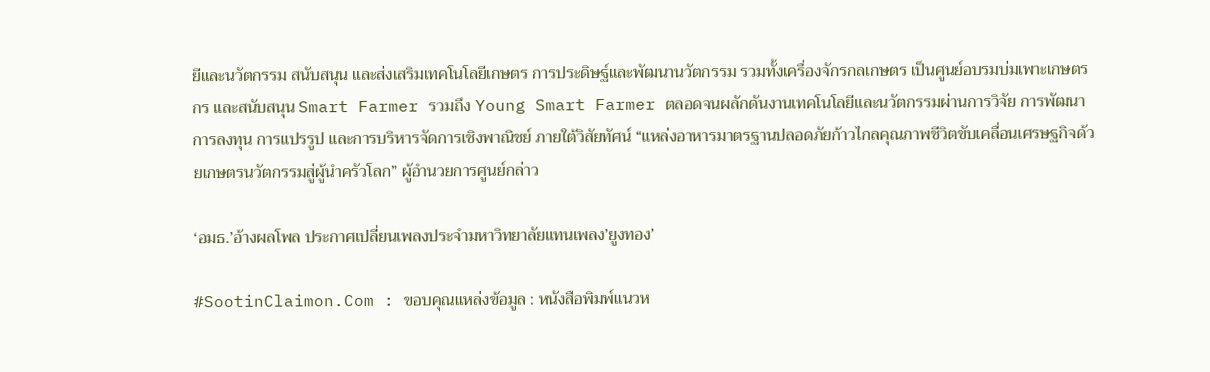ยีและนวัตกรรม สนับสนุน และส่งเสริมเทคโนโลยีเกษตร การประดิษฐ์และพัฒนานวัตกรรม รวมทั้งเครื่องจักรกลเกษตร เป็นศูนย์อบรมบ่มเพาะเกษตรกร และสนับสนุน Smart Farmer รวมถึง Young Smart Farmer ตลอดจนผลักดันงานเทคโนโลยีและนวัตกรรมผ่านการวิจัย การพัฒนา การลงทุน การแปรรูป และการบริหารจัดการเชิงพาณิชย์ ภายใต้วิสัยทัศน์ “แหล่งอาหารมาตรฐานปลอดภัยก้าวไกลคุณภาพชีวิตขับเคลื่อนเศรษฐกิจด้วยเกษตรนวัตกรรมสู่ผู้นำครัวโลก” ผู้อำนวยการศูนย์กล่าว

‘อมธ.’อ้างผลโพล ประกาศเปลี่ยนเพลงประจำมหาวิทยาลัยแทนเพลง’ยูงทอง’

#SootinClaimon.Com : ขอบคุณแหล่งข้อมูล : หนังสือพิมพ์แนวห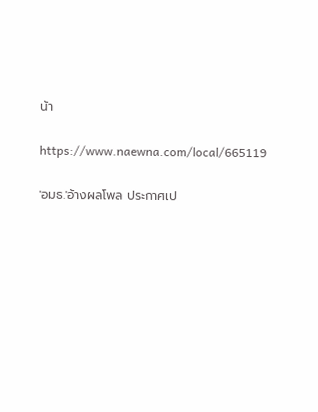น้า

https://www.naewna.com/local/665119

'อมธ.'อ้างผลโพล ประกาศเป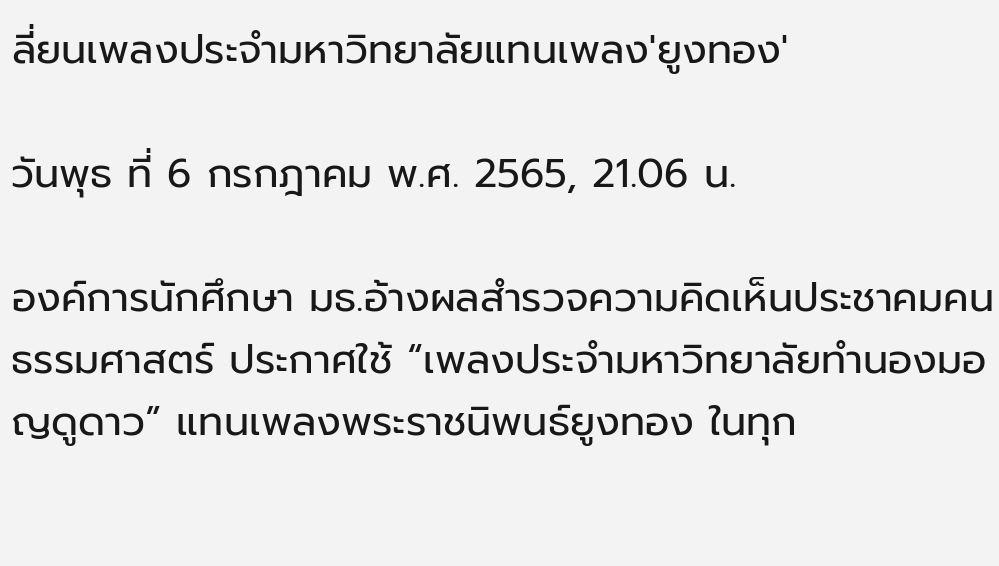ลี่ยนเพลงประจำมหาวิทยาลัยแทนเพลง'ยูงทอง'

วันพุธ ที่ 6 กรกฎาคม พ.ศ. 2565, 21.06 น.

องค์การนักศึกษา มธ.อ้างผลสำรวจความคิดเห็นประชาคมคนธรรมศาสตร์ ประกาศใช้ “เพลงประจำมหาวิทยาลัยทำนองมอญดูดาว” แทนเพลงพระราชนิพนธ์ยูงทอง ในทุก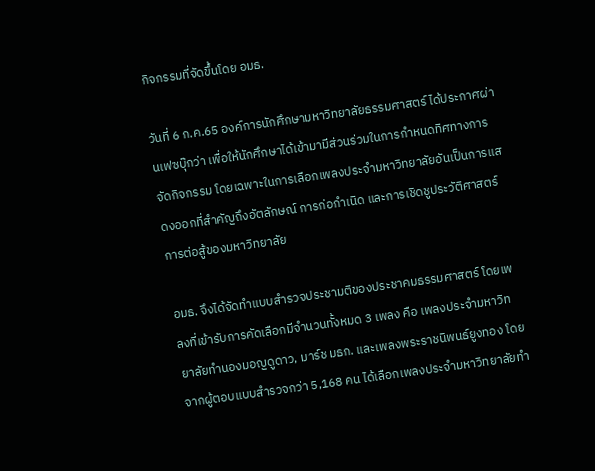กิจกรรมที่จัดขึ้นโดย อมธ.

วันที่ 6 ก.ค.65 องค์การนักศึกษามหาวิทยาลัยธรรมศาสตร์ ได้ประกาศผ่านเฟซบุ๊กว่า เพื่อให้นักศึกษาได้เข้ามามีส่วนร่วมในการกำหนดทิศทางการจัดกิจกรรม โดยเฉพาะในการเลือกเพลงประจำมหาวิทยาลัยอันเป็นการแสดงออกที่สำคัญถึงอัตลักษณ์ การก่อกำเนิด และการเชิดชูประวัติศาสตร์การต่อสู้ของมหาวิทยาลัย

อมธ. จึงได้จัดทำแบบสำรวจประชามติของประชาคมธรรมศาสตร์ โดยเพลงที่เข้ารับการคัดเลือกมีจำนวนทั้งหมด 3 เพลง คือ เพลงประจำมหาวิทยาลัยทำนองมอญดูดาว, มาร์ช มธก. และเพลงพระราชนิพนธ์ยูงทอง โดยจากผู้ตอบแบบสำรวจกว่า 5,168 คน ได้เลือกเพลงประจำมหาวิทยาลัยทำ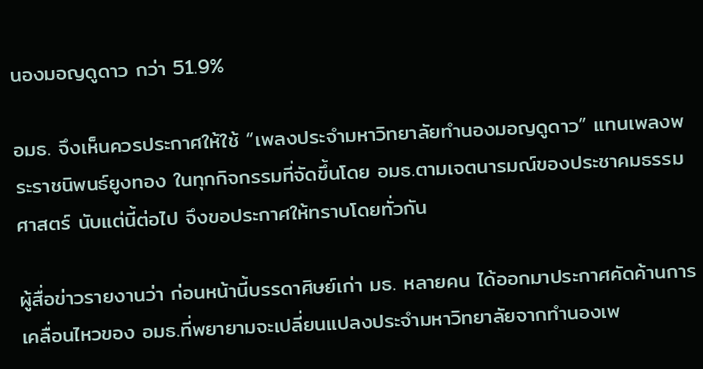นองมอญดูดาว กว่า 51.9%

อมธ. จึงเห็นควรประกาศให้ใช้ “เพลงประจำมหาวิทยาลัยทำนองมอญดูดาว” แทนเพลงพระราชนิพนธ์ยูงทอง ในทุกกิจกรรมที่จัดขึ้นโดย อมธ.ตามเจตนารมณ์ของประชาคมธรรมศาสตร์ นับแต่นี้ต่อไป จึงขอประกาศให้ทราบโดยทั่วกัน

ผู้สื่อข่าวรายงานว่า ก่อนหน้านี้บรรดาศิษย์เก่า มธ. หลายคน ได้ออกมาประกาศคัดค้านการเคลื่อนไหวของ อมธ.ที่พยายามจะเปลี่ยนแปลงประจำมหาวิทยาลัยจากทำนองเพ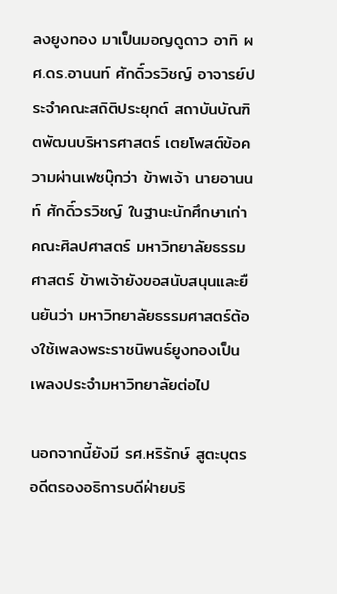ลงยูงทอง มาเป็นมอญดูดาว อาทิ ผศ.ดร.อานนท์ ศักดิ์วรวิชญ์ อาจารย์ประจำคณะสถิติประยุกต์ สถาบันบัณฑิตพัฒนบริหารศาสตร์ เตยโพสต์ข้อความผ่านเฟซบุ๊กว่า ข้าพเจ้า นายอานนท์ ศักดิ์วรวิชญ์ ในฐานะนักศึกษาเก่า คณะศิลปศาสตร์ มหาวิทยาลัยธรรมศาสตร์ ข้าพเจ้ายังขอสนับสนุนและยืนยันว่า มหาวิทยาลัยธรรมศาสตร์ต้องใช้เพลงพระราชนิพนธ์ยูงทองเป็นเพลงประจำมหาวิทยาลัยต่อไป

นอกจากนี้ยังมี รศ.หริรักษ์ สูตะบุตร อดีตรองอธิการบดีฝ่ายบริ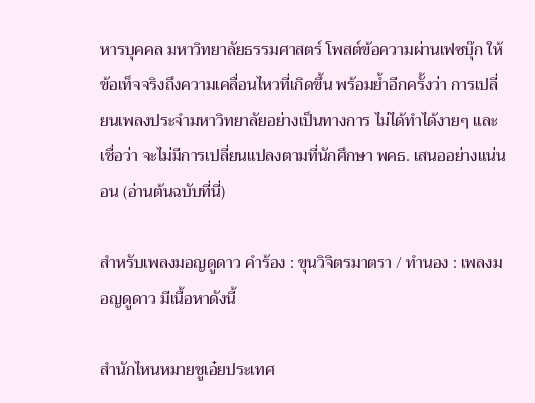หารบุคคล มหาวิทยาลัยธรรมศาสตร์ โพสต์ข้อความผ่านเฟซบุ๊ก ให้ข้อเท็จจริงถึงความเคลื่อนไหวที่เกิดขึ้น พร้อมย้ำอีกครั้งว่า การเปลี่ยนเพลงประจำมหาวิทยาลัยอย่างเป็นทางการ ไม่ได้ทำได้งายๆ และเชื่อว่า จะไม่มีการเปลี่ยนแปลงตามที่นักศึกษา พคธ. เสนออย่างแน่นอน (อ่านต้นฉบับที่นี่)

สำหรับเพลงมอญดูดาว คำร้อง : ขุนวิจิตรมาตรา / ทำนอง : เพลงมอญดูดาว มีเนื้อหาดังนี้

สำนักไหนหมายชูเอ๋ยประเทศ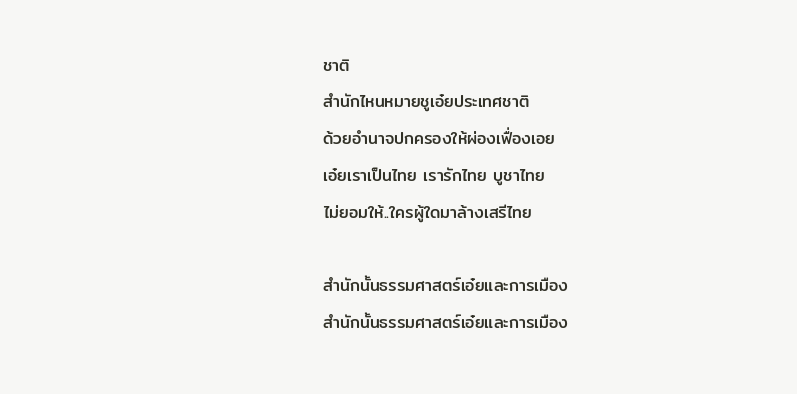ชาติ
สำนักไหนหมายชูเอ๋ยประเทศชาติ
ด้วยอำนาจปกครองให้ผ่องเฟื่องเอย
เอ๋ยเราเป็นไทย เรารักไทย บูชาไทย
ไม่ยอมให้..ใครผู้ใดมาล้างเสรีไทย

สำนักนั้นธรรมศาสตร์เอ๋ยและการเมือง
สำนักนั้นธรรมศาสตร์เอ๋ยและการเมือง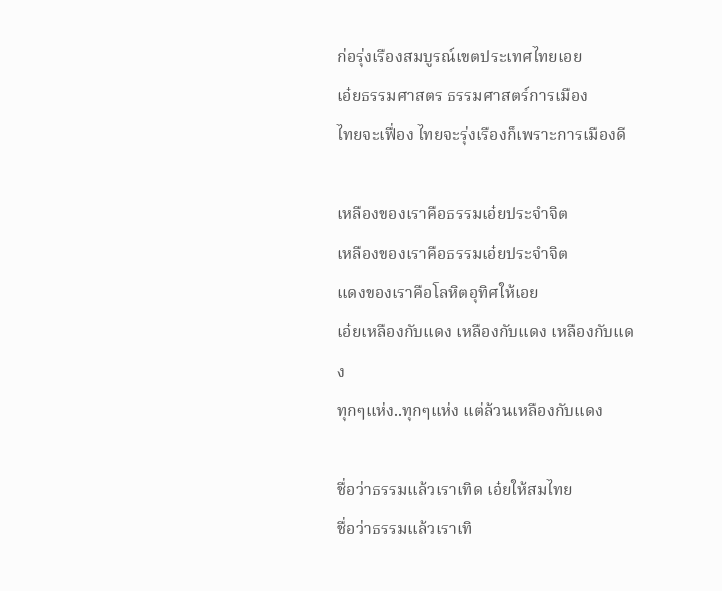ก่อรุ่งเรืองสมบูรณ์เขตประเทศไทยเอย
เอ๋ยธรรมศาสตร ธรรมศาสตร์การเมือง
ไทยจะเฟื่อง ไทยจะรุ่งเรืองก็เพราะการเมืองดี

เหลืองของเราคือธรรมเอ๋ยประจำจิต
เหลืองของเราคือธรรมเอ๋ยประจำจิต
แดงของเราคือโลหิตอุทิศให้เอย
เอ๋ยเหลืองกับแดง เหลืองกับแดง เหลืองกับแดง
ทุกๆแห่ง..ทุกๆแห่ง แต่ล้วนเหลืองกับแดง

ชื่อว่าธรรมแล้วเราเทิด เอ๋ยให้สมไทย
ชื่อว่าธรรมแล้วเราเทิ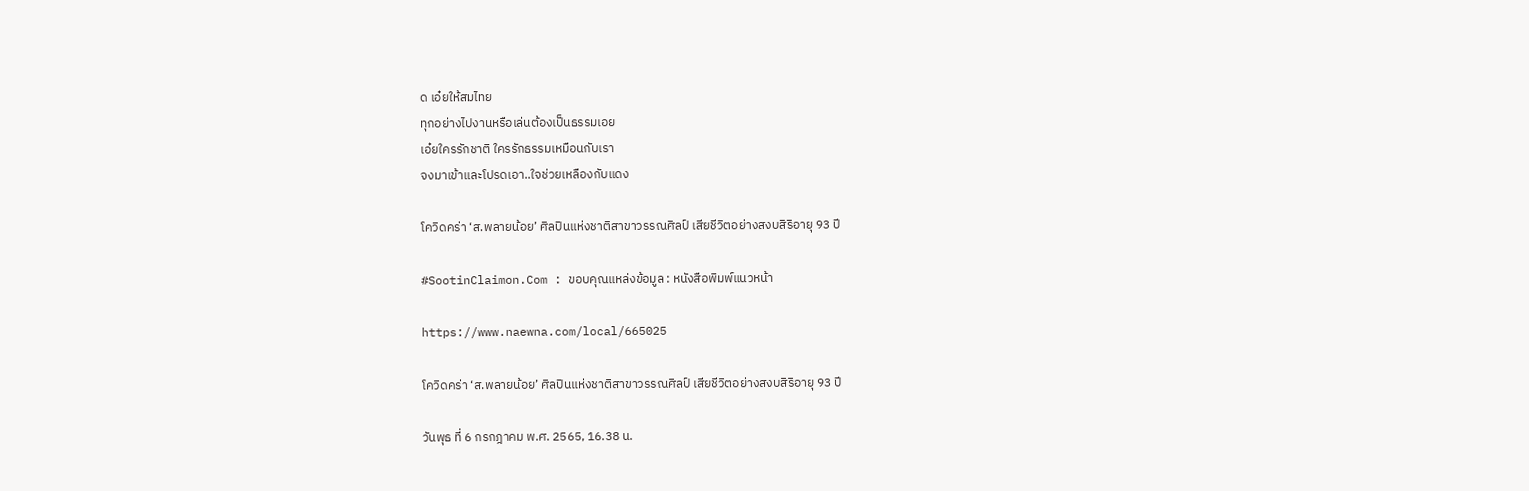ด เอ๋ยให้สมไทย
ทุกอย่างไปงานหรือเล่นต้องเป็นธรรมเอย
เอ๋ยใครรักชาติ ใครรักธรรมเหมือนกับเรา
จงมาเข้าและโปรดเอา..ใจช่วยเหลืองกับแดง

โควิดคร่า ‘ส.พลายน้อย’ ศิลปินแห่งชาติสาขาวรรณศิลป์ เสียชีวิตอย่างสงบสิริอายุ 93 ปี

#SootinClaimon.Com : ขอบคุณแหล่งข้อมูล : หนังสือพิมพ์แนวหน้า

https://www.naewna.com/local/665025

โควิดคร่า ‘ส.พลายน้อย’ ศิลปินแห่งชาติสาขาวรรณศิลป์ เสียชีวิตอย่างสงบสิริอายุ 93 ปี

วันพุธ ที่ 6 กรกฎาคม พ.ศ. 2565, 16.38 น.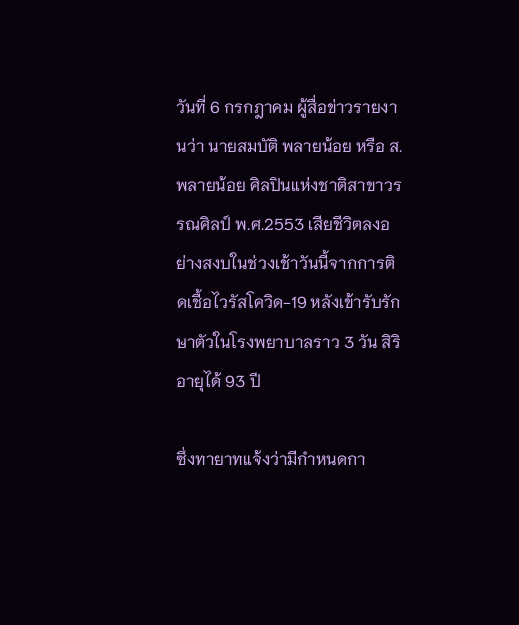วันที่ 6 กรกฎาคม ผู้สื่อข่าวรายงานว่า นายสมบัติ พลายน้อย หรือ ส.พลายน้อย ศิลปินแห่งชาติสาขาวรรณศิลป์ พ.ศ.2553 เสียชีวิตลงอย่างสงบในช่วงเช้าวันนี้จากการติดเชื้อไวรัสโควิด-19 หลังเข้ารับรักษาตัวในโรงพยาบาลราว 3 วัน สิริอายุได้ 93 ปี

ซึ่งทายาทแจ้งว่ามีกำหนดกา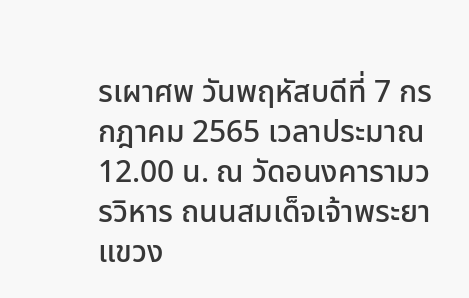รเผาศพ วันพฤหัสบดีที่ 7 กรกฎาคม 2565 เวลาประมาณ 12.00 น. ณ วัดอนงคารามวรวิหาร ถนนสมเด็จเจ้าพระยา แขวง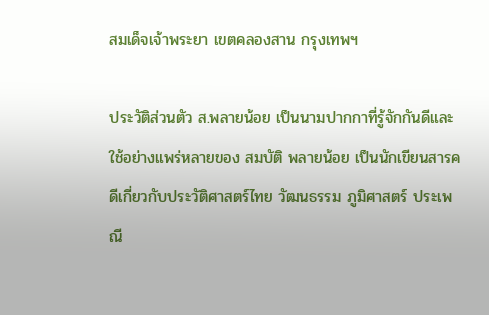สมเด็จเจ้าพระยา เขตคลองสาน กรุงเทพฯ

ประวัติส่วนตัว ส.พลายน้อย เป็นนามปากกาที่รู้จักกันดีและใช้อย่างแพร่หลายของ สมบัติ พลายน้อย เป็นนักเขียนสารคดีเกี่ยวกับประวัติศาสตร์ไทย วัฒนธรรม ภูมิศาสตร์ ประเพณี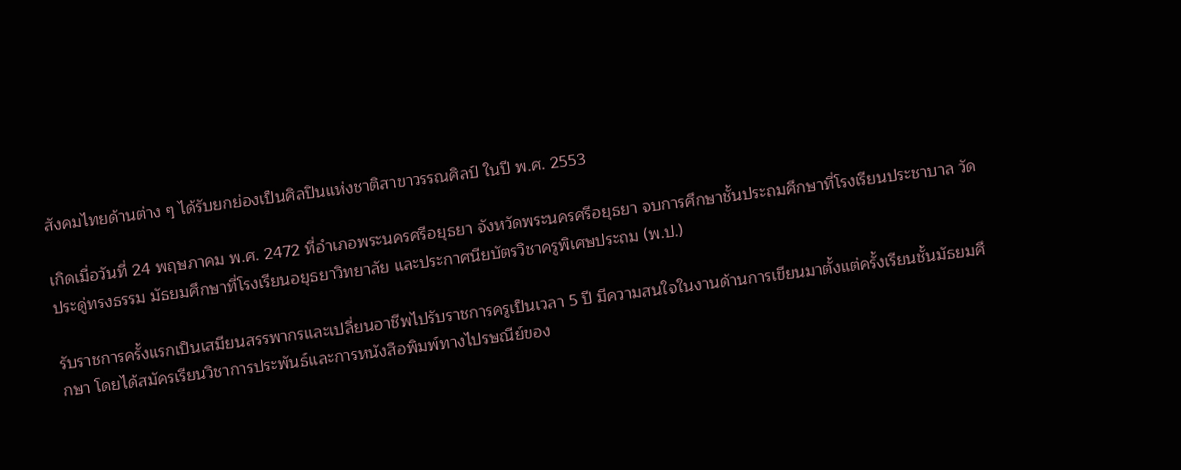สังคมไทยด้านต่าง ๆ ได้รับยกย่องเป็นศิลปินแห่งชาติสาขาวรรณศิลป์ ในปี พ.ศ. 2553

เกิดเมื่อวันที่ 24 พฤษภาคม พ.ศ. 2472 ที่อำเภอพระนครศรีอยุธยา จังหวัดพระนครศรีอยุธยา จบการศึกษาชั้นประถมศึกษาที่โรงเรียนประชาบาล วัดประดู่ทรงธรรม มัธยมศึกษาที่โรงเรียนอยุธยาวิทยาลัย และประกาศนียบัตรวิชาครูพิเศษประถม (พ.ป.)

รับราชการครั้งแรกเป็นเสมียนสรรพากรและเปลี่ยนอาชีพไปรับราชการครูเป็นเวลา 5 ปี มีความสนใจในงานด้านการเขียนมาตั้งแต่ครั้งเรียนชั้นมัธยมศึกษา โดยได้สมัครเรียนวิชาการประพันธ์และการหนังสือพิมพ์ทางไปรษณีย์ของ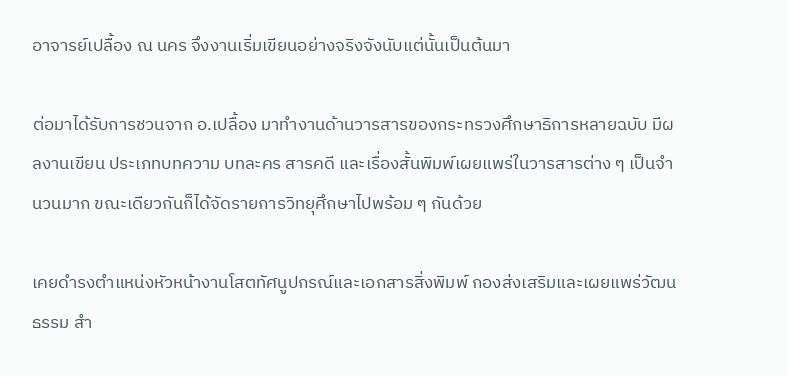อาจารย์เปลื้อง ณ นคร จึงงานเริ่มเขียนอย่างจริงจังนับแต่นั้นเป็นต้นมา

ต่อมาได้รับการชวนจาก อ.เปลื้อง มาทำงานด้านวารสารของกระทรวงศึกษาธิการหลายฉบับ มีผลงานเขียน ประเภทบทความ บทละคร สารคดี และเรื่องสั้นพิมพ์เผยแพร่ในวารสารต่าง ๆ เป็นจำนวนมาก ขณะเดียวกันก็ได้จัดรายการวิทยุศึกษาไปพร้อม ๆ กันด้วย

เคยดำรงตำแหน่งหัวหน้างานโสตทัศนูปกรณ์และเอกสารสิ่งพิมพ์ กองส่งเสริมและเผยแพร่วัฒนธรรม สำ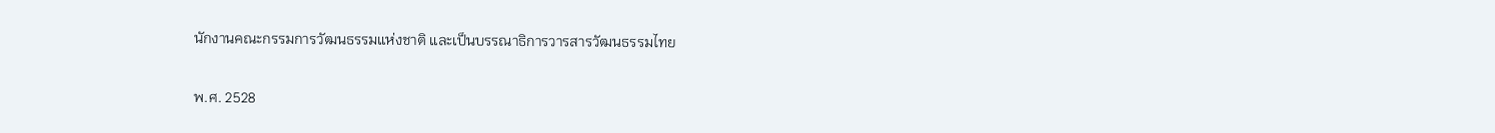นักงานคณะกรรมการวัฒนธรรมแห่งชาติ และเป็นบรรณาธิการวารสารวัฒนธรรมไทย

พ.ศ. 2528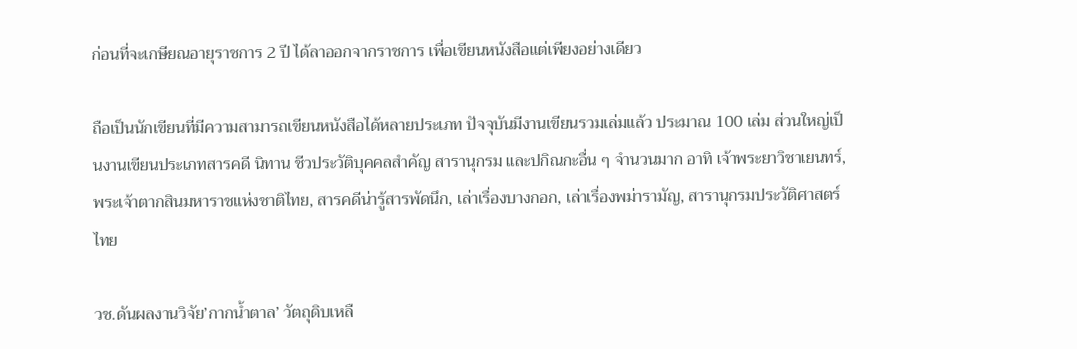ก่อนที่จะเกษียณอายุราชการ 2 ปี ได้ลาออกจากราชการ เพื่อเขียนหนังสือแต่เพียงอย่างเดียว

ถือเป็นนักเขียนที่มีความสามารถเขียนหนังสือได้หลายประเภท ปัจจุบันมีงานเขียนรวมเล่มแล้ว ประมาณ 100 เล่ม ส่วนใหญ่เป็นงานเขียนประเภทสารคดี นิทาน ชีวประวัติบุคคลสำคัญ สารานุกรม และปกิณกะอื่น ๆ จำนวนมาก อาทิ เจ้าพระยาวิชาเยนทร์, พระเจ้าตากสินมหาราชแห่งชาติไทย, สารคดีน่ารู้สารพัดนึก, เล่าเรื่องบางกอก, เล่าเรื่องพม่ารามัญ, สารานุกรมประวัติศาสตร์ไทย

วช.ดันผลงานวิจัย’กากน้ำตาล’ วัตถุดิบเหลื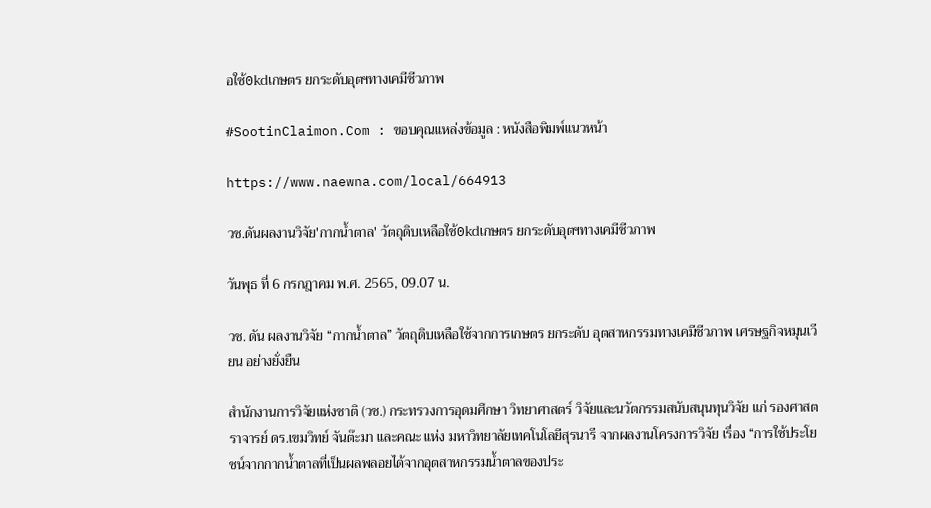อใช้0kdเกษตร ยกระดับอุตฯทางเคมีชีวภาพ

#SootinClaimon.Com : ขอบคุณแหล่งข้อมูล : หนังสือพิมพ์แนวหน้า

https://www.naewna.com/local/664913

วช.ดันผลงานวิจัย'กากน้ำตาล' วัตถุดิบเหลือใช้0kdเกษตร ยกระดับอุตฯทางเคมีชีวภาพ

วันพุธ ที่ 6 กรกฎาคม พ.ศ. 2565, 09.07 น.

วช. ดัน ผลงานวิจัย “กากน้ำตาล” วัตถุดิบเหลือใช้จากการเกษตร ยกระดับ อุตสาหกรรมทางเคมีชีวภาพ เศรษฐกิจหมุนเวียน อย่างยั่งยืน

สำนักงานการวิจัยแห่งชาติ (วช.) กระทรวงการอุดมศึกษา วิทยาศาสตร์ วิจัยและนวัตกรรมสนับสนุนทุนวิจัย แก่ รองศาสตราจารย์ ดร.เขมวิทย์ จันต๊ะมา และคณะ แห่ง มหาวิทยาลัยเทคโนโลยีสุรนารี จากผลงานโครงการวิจัย เรื่อง “การใช้ประโยชน์จากกากน้ำตาลที่เป็นผลพลอยได้จากอุตสาหกรรมน้ำตาลของประ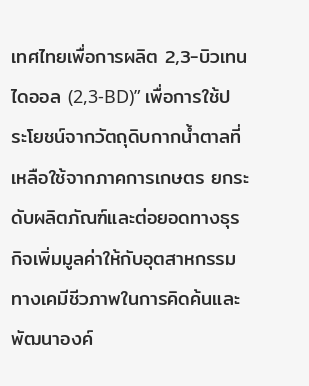เทศไทยเพื่อการผลิต 2,3-บิวเทนไดออล (2,3-BD)” เพื่อการใช้ประโยชน์จากวัตถุดิบกากน้ำตาลที่เหลือใช้จากภาคการเกษตร ยกระดับผลิตภัณฑ์และต่อยอดทางธุรกิจเพิ่มมูลค่าให้กับอุตสาหกรรมทางเคมีชีวภาพในการคิดค้นและพัฒนาองค์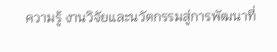ความรู้ งานวิจัยและนวัตกรรมสู่การพัฒนาที่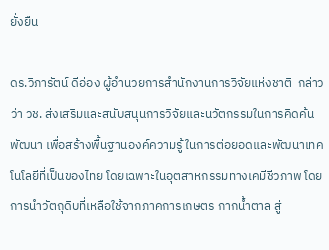ยั่งยืน

ดร.วิภารัตน์ ดีอ่อง ผู้อำนวยการสำนักงานการวิจัยแห่งชาติ  กล่าวว่า วช. ส่งเสริมและสนับสนุนการวิจัยและนวัตกรรมในการคิดค้น พัฒนา เพื่อสร้างพื้นฐานองค์ความรู้ ในการต่อยอดและพัฒนาเทคโนโลยีที่เป็นของไทย โดยเฉพาะในอุตสาหกรรมทางเคมีชีวภาพ โดยการนำวัตถุดิบที่เหลือใช้จากภาคการเกษตร กากน้ำตาล สู่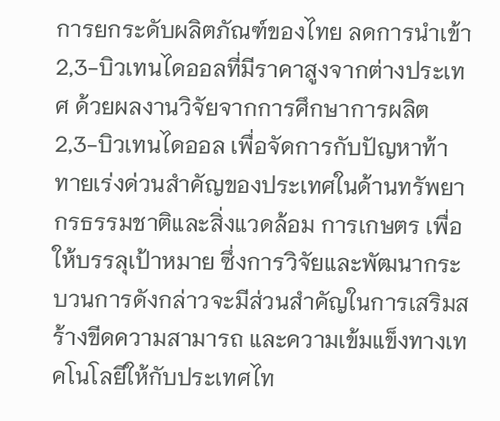การยกระดับผลิตภัณฑ์ของไทย ลดการนำเข้า 2,3-บิวเทนไดออลที่มีราคาสูงจากต่างประเทศ ด้วยผลงานวิจัยจากการศึกษาการผลิต 2,3-บิวเทนไดออล เพื่อจัดการกับปัญหาท้าทายเร่งด่วนสำคัญของประเทศในด้านทรัพยากรธรรมชาติและสิ่งแวดล้อม การเกษตร เพื่อให้บรรลุเป้าหมาย ซึ่งการวิจัยและพัฒนากระบวนการดังกล่าวจะมีส่วนสำคัญในการเสริมสร้างขีดความสามารถ และความเข้มแข็งทางเทคโนโลยีให้กับประเทศไท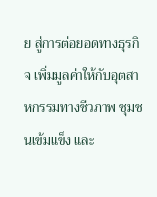ย สู่การต่อยอดทางธุรกิจ เพิ่มมูลค่าให้กับอุตสาหกรรมทางชีวภาพ ชุมชนเข้มแข็ง และ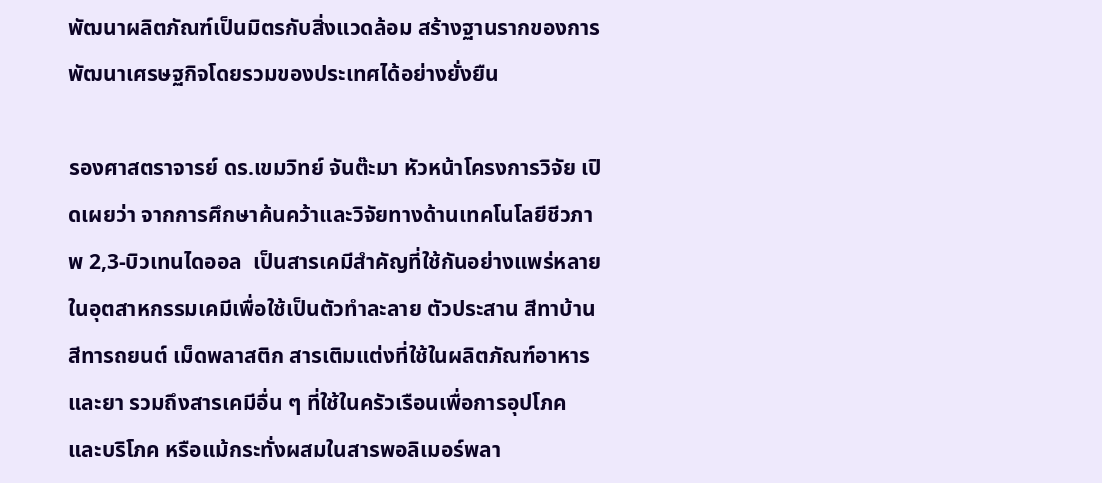พัฒนาผลิตภัณฑ์เป็นมิตรกับสิ่งแวดล้อม สร้างฐานรากของการพัฒนาเศรษฐกิจโดยรวมของประเทศได้อย่างยั่งยืน

รองศาสตราจารย์ ดร.เขมวิทย์ จันต๊ะมา หัวหน้าโครงการวิจัย เปิดเผยว่า จากการศึกษาค้นคว้าและวิจัยทางด้านเทคโนโลยีชีวภาพ 2,3-บิวเทนไดออล  เป็นสารเคมีสำคัญที่ใช้กันอย่างแพร่หลายในอุตสาหกรรมเคมีเพื่อใช้เป็นตัวทำละลาย ตัวประสาน สีทาบ้าน สีทารถยนต์ เม็ดพลาสติก สารเติมแต่งที่ใช้ในผลิตภัณฑ์อาหาร และยา รวมถึงสารเคมีอื่น ๆ ที่ใช้ในครัวเรือนเพื่อการอุปโภค และบริโภค หรือแม้กระทั่งผสมในสารพอลิเมอร์พลา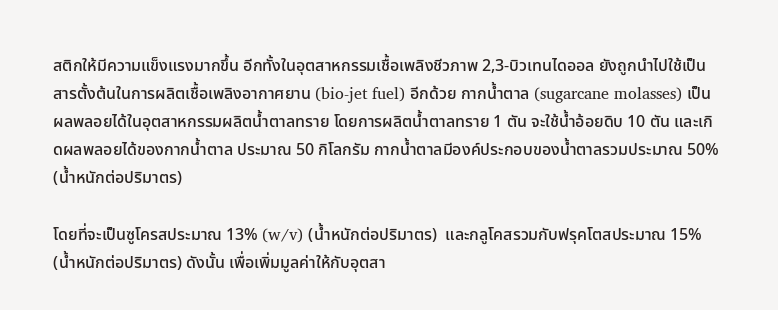สติกให้มีความแข็งแรงมากขึ้น อีกทั้งในอุตสาหกรรมเชื้อเพลิงชีวภาพ 2,3-บิวเทนไดออล ยังถูกนำไปใช้เป็นสารตั้งต้นในการผลิตเชื้อเพลิงอากาศยาน (bio-jet fuel) อีกด้วย กากน้ำตาล (sugarcane molasses) เป็นผลพลอยได้ในอุตสาหกรรมผลิตน้ำตาลทราย โดยการผลิตน้ำตาลทราย 1 ตัน จะใช้น้ำอ้อยดิบ 10 ตัน และเกิดผลพลอยได้ของกากน้ำตาล ประมาณ 50 กิโลกรัม กากน้ำตาลมีองค์ประกอบของน้ำตาลรวมประมาณ 50% (น้ำหนักต่อปริมาตร)

โดยที่จะเป็นซูโครสประมาณ 13% (w/v) (น้ำหนักต่อปริมาตร)  และกลูโคสรวมกับฟรุคโตสประมาณ 15% (น้ำหนักต่อปริมาตร) ดังนั้น เพื่อเพิ่มมูลค่าให้กับอุตสา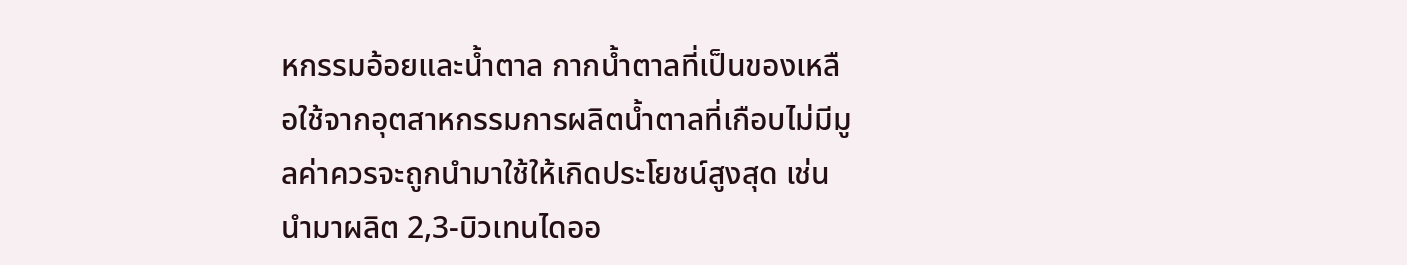หกรรมอ้อยและน้ำตาล กากน้ำตาลที่เป็นของเหลือใช้จากอุตสาหกรรมการผลิตน้ำตาลที่เกือบไม่มีมูลค่าควรจะถูกนำมาใช้ให้เกิดประโยชน์สูงสุด เช่น นำมาผลิต 2,3-บิวเทนไดออ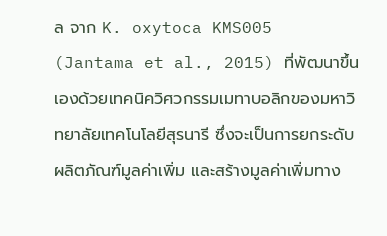ล จาก K. oxytoca KMS005 (Jantama et al., 2015) ที่พัฒนาขึ้นเองด้วยเทคนิควิศวกรรมเมทาบอลิกของมหาวิทยาลัยเทคโนโลยีสุรนารี ซึ่งจะเป็นการยกระดับผลิตภัณฑ์มูลค่าเพิ่ม และสร้างมูลค่าเพิ่มทาง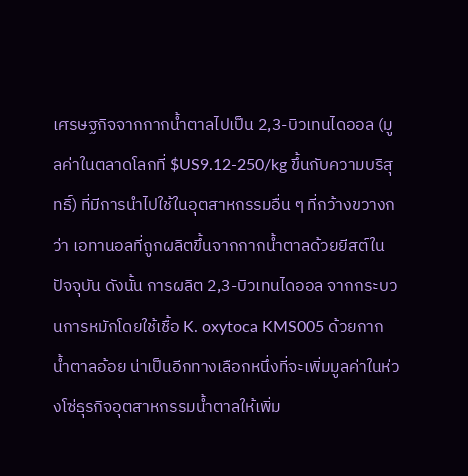เศรษฐกิจจากกากน้ำตาลไปเป็น 2,3-บิวเทนไดออล (มูลค่าในตลาดโลกที่ $US9.12-250/kg ขึ้นกับความบริสุทธิ์) ที่มีการนำไปใช้ในอุตสาหกรรมอื่น ๆ ที่กว้างขวางกว่า เอทานอลที่ถูกผลิตขึ้นจากกากน้ำตาลด้วยยีสต์ในปัจจุบัน ดังนั้น การผลิต 2,3-บิวเทนไดออล จากกระบวนการหมักโดยใช้เชื้อ K. oxytoca KMS005 ด้วยกากน้ำตาลอ้อย น่าเป็นอีกทางเลือกหนึ่งที่จะเพิ่มมูลค่าในห่วงโซ่ธุรกิจอุตสาหกรรมน้ำตาลให้เพิ่ม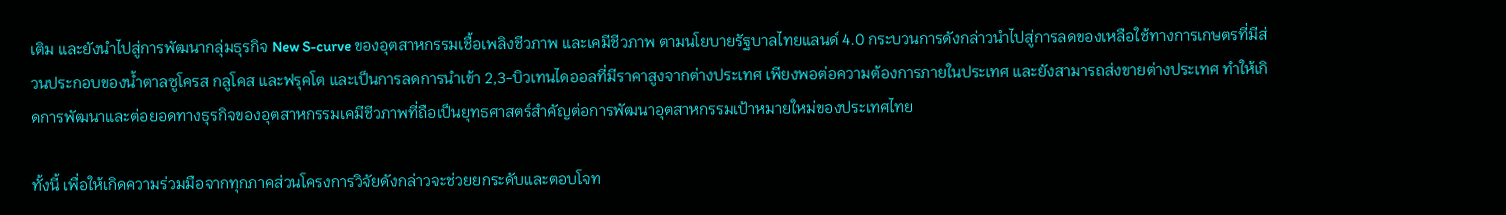เติม และยังนำไปสู่การพัฒนากลุ่มธุรกิจ New S-curve ของอุตสาหกรรมเชื้อเพลิงชีวภาพ และเคมีชีวภาพ ตามนโยบายรัฐบาลไทยแลนด์ 4.0 กระบวนการดังกล่าวนำไปสู่การลดของเหลือใช้ทางการเกษตรที่มีส่วนประกอบของน้ำตาลซูโครส กลูโคส และฟรุคโต และเป็นการลดการนำเข้า 2,3-บิวเทนไดออลที่มีราคาสูงจากต่างประเทศ เพียงพอต่อความต้องการภายในประเทศ และยังสามารถส่งขายต่างประเทศ ทำให้เกิดการพัฒนาและต่อยอดทางธุรกิจของอุตสาหกรรมเคมีชีวภาพที่ถือเป็นยุทธศาสตร์สำคัญต่อการพัฒนาอุตสาหกรรมเป้าหมายใหม่ของประเทศไทย

ทั้งนี้ เพื่อให้เกิดความร่วมมือจากทุกภาคส่วนโครงการวิจัยดังกล่าวจะช่วยยกระดับและตอบโจท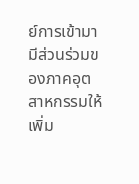ย์การเข้ามามีส่วนร่วมของภาคอุตสาหกรรมให้เพิ่ม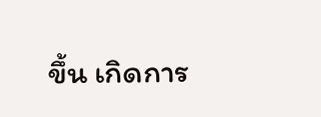ขึ้น เกิดการ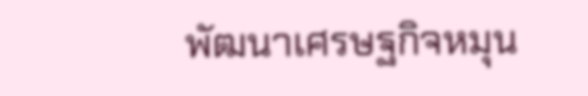พัฒนาเศรษฐกิจหมุน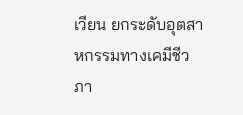เวียน ยกระดับอุตสาหกรรมทางเคมีชีวภา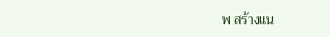พ สร้างแน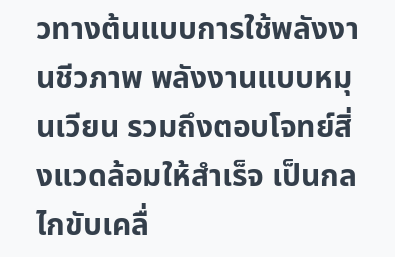วทางต้นแบบการใช้พลังงานชีวภาพ พลังงานแบบหมุนเวียน รวมถึงตอบโจทย์สิ่งแวดล้อมให้สำเร็จ เป็นกลไกขับเคลื่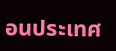อนประเทศ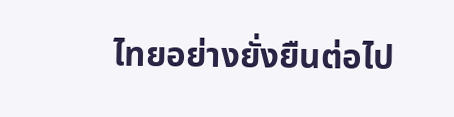ไทยอย่างยั่งยืนต่อไป